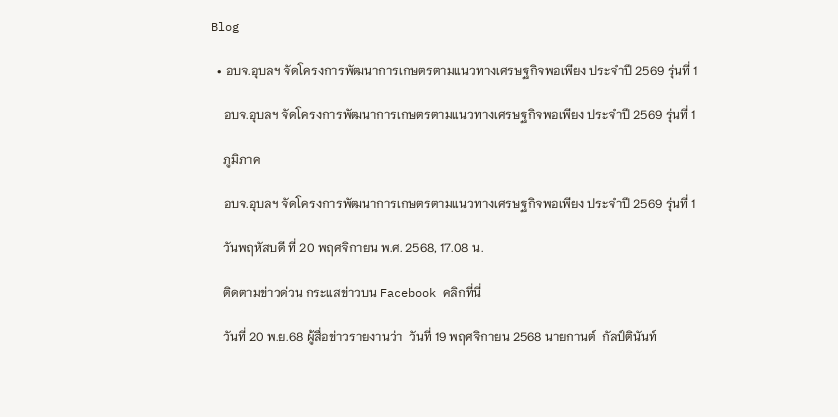Blog

  • อบจ.อุบลฯ จัดโครงการพัฒนาการเกษตรตามแนวทางเศรษฐกิจพอเพียง ประจำปี 2569 รุ่นที่ 1

    อบจ.อุบลฯ จัดโครงการพัฒนาการเกษตรตามแนวทางเศรษฐกิจพอเพียง ประจำปี 2569 รุ่นที่ 1

    ภูมิภาค

    อบจ.อุบลฯ จัดโครงการพัฒนาการเกษตรตามแนวทางเศรษฐกิจพอเพียง ประจำปี 2569 รุ่นที่ 1

    วันพฤหัสบดี ที่ 20 พฤศจิกายน พ.ศ. 2568, 17.08 น.

    ติดตามข่าวด่วน กระแสข่าวบน Facebook คลิกที่นี่

    วันที่ 20 พ.ย.68 ผู้สื่อข่าวรายงานว่า  วันที่ 19 พฤศจิกายน 2568 นายกานต์  กัลป์ตินันท์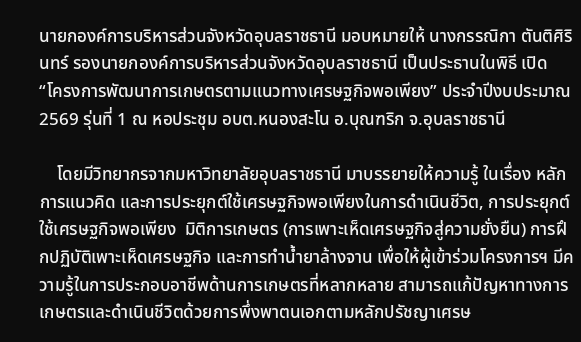นายกองค์การบริหารส่วนจังหวัดอุบลราชธานี มอบหมายให้ นางกรรณิกา ตันติศิรินทร์ รองนายกองค์การบริหารส่วนจังหวัดอุบลราชธานี เป็นประธานในพิธี เปิด “โครงการพัฒนาการเกษตรตามแนวทางเศรษฐกิจพอเพียง” ประจำปีงบประมาณ 2569 รุ่นที่ 1 ณ หอประชุม อบต.หนองสะโน อ.บุณฑริก จ.อุบลราชธานี

    โดยมีวิทยากรจากมหาวิทยาลัยอุบลราชธานี มาบรรยายให้ความรู้ ในเรื่อง หลักการแนวคิด และการประยุกต์ใช้เศรษฐกิจพอเพียงในการดำเนินชีวิต, การประยุกต์ใช้เศรษฐกิจพอเพียง  มิติการเกษตร (การเพาะเห็ดเศรษฐกิจสู่ความยั่งยืน) การฝึกปฏิบัติเพาะเห็ดเศรษฐกิจ และการทำน้ำยาล้างจาน เพื่อให้ผู้เข้าร่วมโครงการฯ มีความรู้ในการประกอบอาชีพด้านการเกษตรที่หลากหลาย สามารถแก้ปัญหาทางการเกษตรและดำเนินชีวิตด้วยการพึ่งพาตนเอกตามหลักปรัชญาเศรษ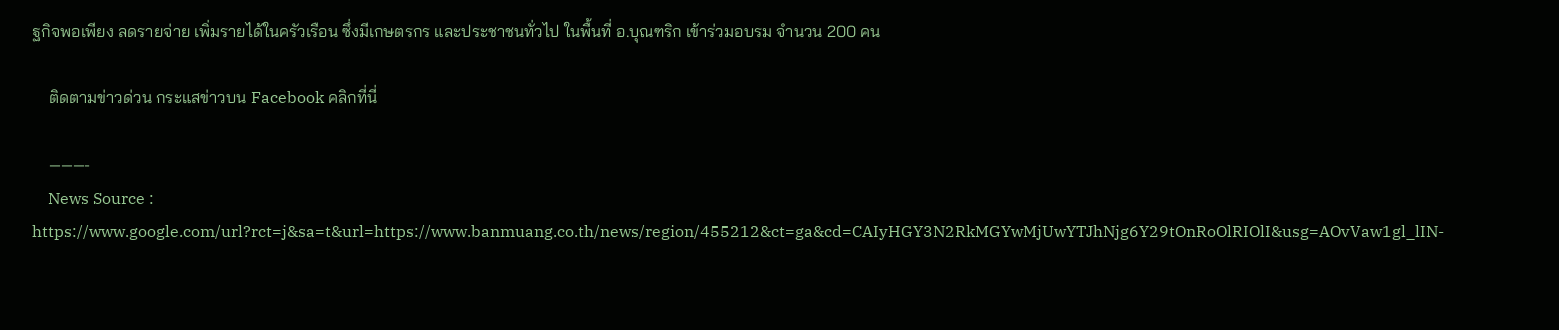ฐกิจพอเพียง ลดรายจ่าย เพิ่มรายได้ในครัวเรือน ซึ่งมีเกษตรกร และประชาชนทั่วไป ในพื้นที่ อ.บุณฑริก เข้าร่วมอบรม จำนวน 200 คน

    ติดตามข่าวด่วน กระแสข่าวบน Facebook คลิกที่นี่

    ———-
    News Source : https://www.google.com/url?rct=j&sa=t&url=https://www.banmuang.co.th/news/region/455212&ct=ga&cd=CAIyHGY3N2RkMGYwMjUwYTJhNjg6Y29tOnRoOlRIOlI&usg=AOvVaw1gl_lIN-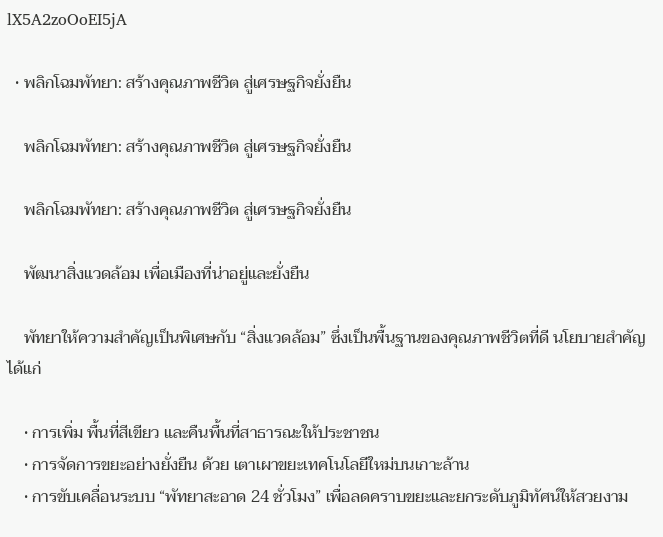lX5A2zoOoEI5jA

  • พลิกโฉมพัทยา: สร้างคุณภาพชีวิต สู่เศรษฐกิจยั่งยืน

    พลิกโฉมพัทยา: สร้างคุณภาพชีวิต สู่เศรษฐกิจยั่งยืน

    พลิกโฉมพัทยา: สร้างคุณภาพชีวิต สู่เศรษฐกิจยั่งยืน

    พัฒนาสิ่งแวดล้อม เพื่อเมืองที่น่าอยู่และยั่งยืน

    พัทยาให้ความสำคัญเป็นพิเศษกับ “สิ่งแวดล้อม” ซึ่งเป็นพื้นฐานของคุณภาพชีวิตที่ดี นโยบายสำคัญ ได้แก่

    • การเพิ่ม พื้นที่สีเขียว และคืนพื้นที่สาธารณะให้ประชาชน
    • การจัดการขยะอย่างยั่งยืน ด้วย เตาเผาขยะเทคโนโลยีใหม่บนเกาะล้าน
    • การขับเคลื่อนระบบ “พัทยาสะอาด 24 ชั่วโมง” เพื่อลดคราบขยะและยกระดับภูมิทัศน์ให้สวยงาม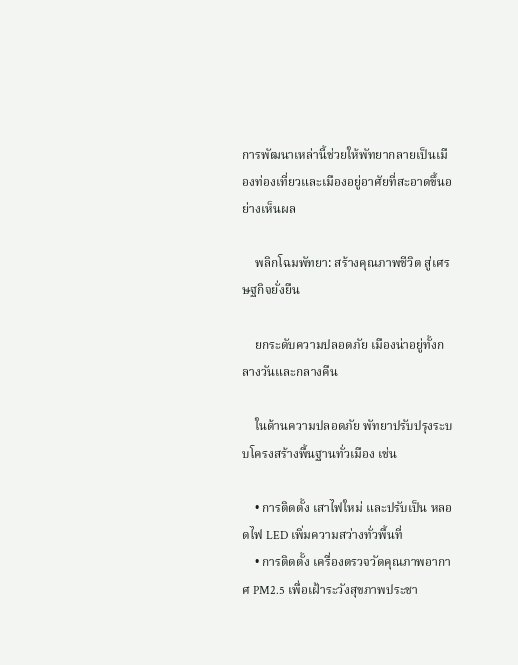การพัฒนาเหล่านี้ช่วยให้พัทยากลายเป็นเมืองท่องเที่ยวและเมืองอยู่อาศัยที่สะอาดขึ้นอย่างเห็นผล

    พลิกโฉมพัทยา: สร้างคุณภาพชีวิต สู่เศรษฐกิจยั่งยืน

    ยกระดับความปลอดภัย เมืองน่าอยู่ทั้งกลางวันและกลางคืน

    ในด้านความปลอดภัย พัทยาปรับปรุงระบบโครงสร้างพื้นฐานทั่วเมือง เช่น

    • การติดตั้ง เสาไฟใหม่ และปรับเป็น หลอดไฟ LED เพิ่มความสว่างทั่วพื้นที่
    • การติดตั้ง เครื่องตรวจวัดคุณภาพอากาศ PM2.5 เพื่อเฝ้าระวังสุขภาพประชา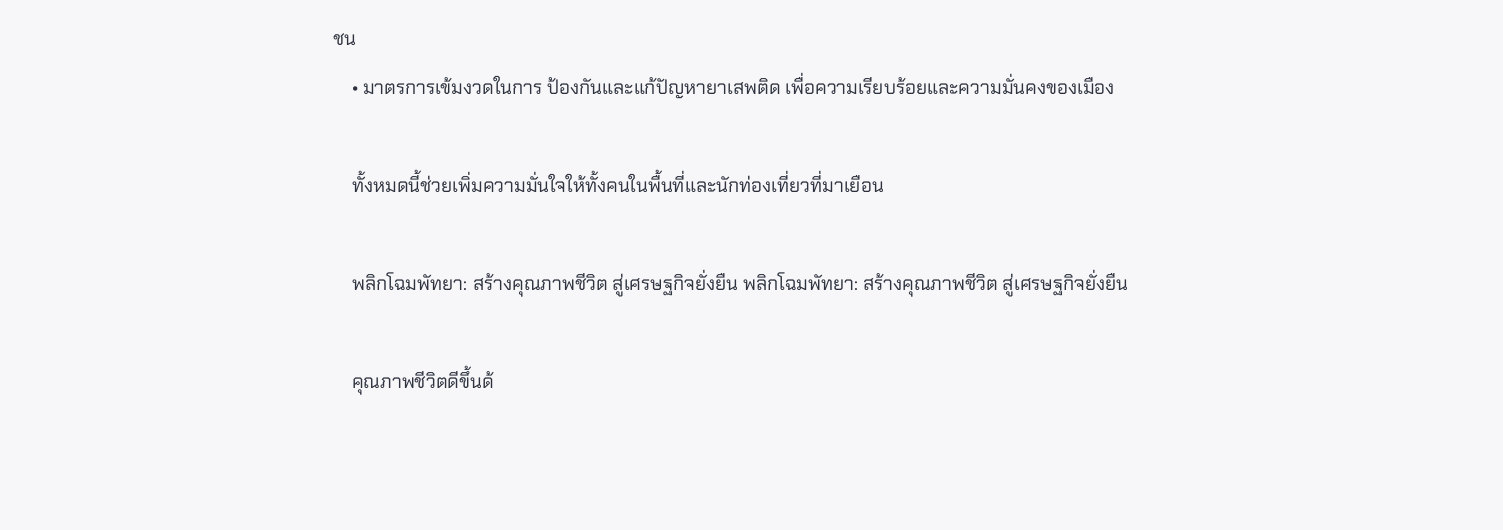ชน
    • มาตรการเข้มงวดในการ ป้องกันและแก้ปัญหายาเสพติด เพื่อความเรียบร้อยและความมั่นคงของเมือง

    ทั้งหมดนี้ช่วยเพิ่มความมั่นใจให้ทั้งคนในพื้นที่และนักท่องเที่ยวที่มาเยือน

    พลิกโฉมพัทยา: สร้างคุณภาพชีวิต สู่เศรษฐกิจยั่งยืน พลิกโฉมพัทยา: สร้างคุณภาพชีวิต สู่เศรษฐกิจยั่งยืน

    คุณภาพชีวิตดีขึ้นด้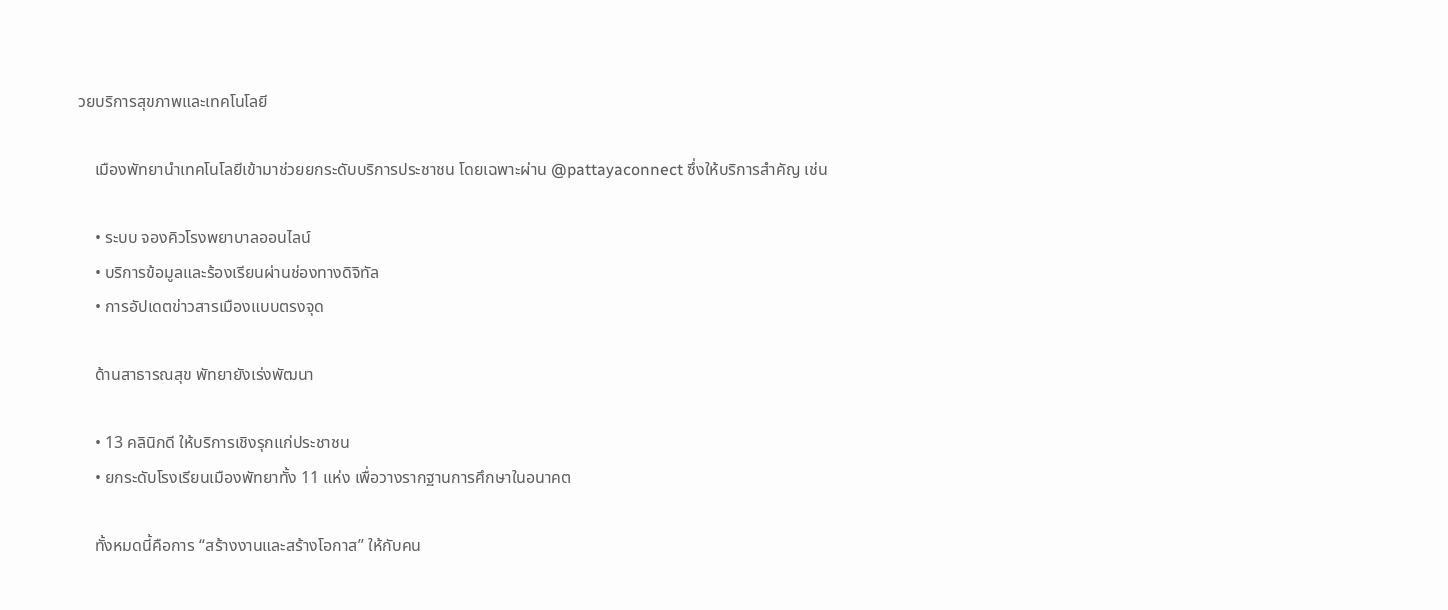วยบริการสุขภาพและเทคโนโลยี

    เมืองพัทยานำเทคโนโลยีเข้ามาช่วยยกระดับบริการประชาชน โดยเฉพาะผ่าน @pattayaconnect ซึ่งให้บริการสำคัญ เช่น

    • ระบบ จองคิวโรงพยาบาลออนไลน์
    • บริการข้อมูลและร้องเรียนผ่านช่องทางดิจิทัล
    • การอัปเดตข่าวสารเมืองแบบตรงจุด

    ด้านสาธารณสุข พัทยายังเร่งพัฒนา

    • 13 คลินิกดี ให้บริการเชิงรุกแก่ประชาชน
    • ยกระดับโรงเรียนเมืองพัทยาทั้ง 11 แห่ง เพื่อวางรากฐานการศึกษาในอนาคต

    ทั้งหมดนี้คือการ “สร้างงานและสร้างโอกาส” ให้กับคน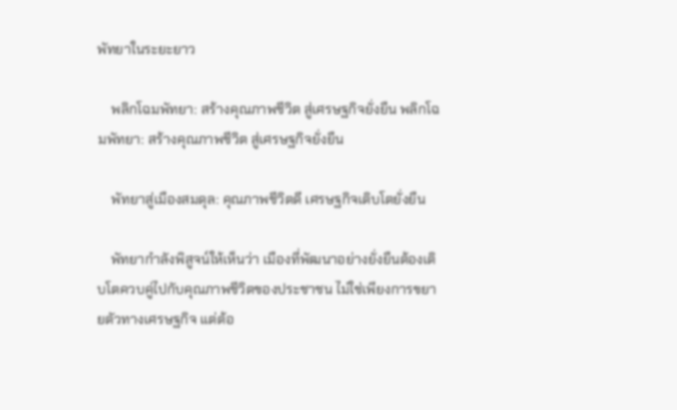พัทยาในระยะยาว

    พลิกโฉมพัทยา: สร้างคุณภาพชีวิต สู่เศรษฐกิจยั่งยืน พลิกโฉมพัทยา: สร้างคุณภาพชีวิต สู่เศรษฐกิจยั่งยืน

    พัทยาสู่เมืองสมดุล: คุณภาพชีวิตดี เศรษฐกิจเติบโตยั่งยืน

    พัทยากำลังพิสูจน์ให้เห็นว่า เมืองที่พัฒนาอย่างยั่งยืนต้องเติบโตควบคู่ไปกับคุณภาพชีวิตของประชาชน ไม่ใช่เพียงการขยายตัวทางเศรษฐกิจ แต่ต้อ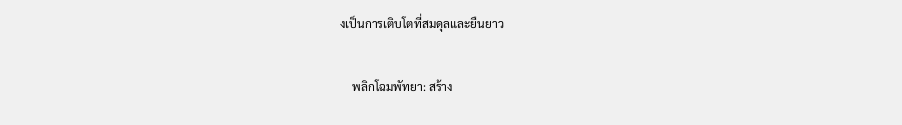งเป็นการเติบโตที่สมดุลและยืนยาว

    พลิกโฉมพัทยา: สร้าง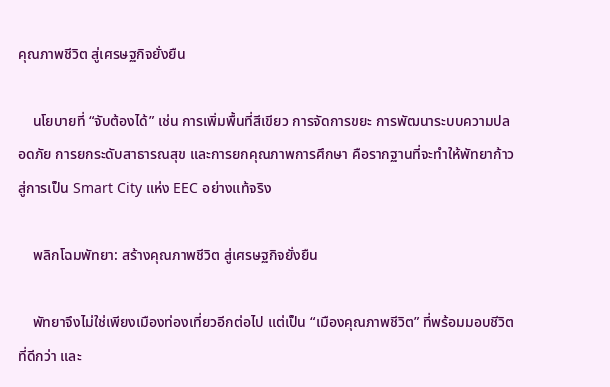คุณภาพชีวิต สู่เศรษฐกิจยั่งยืน

    นโยบายที่ “จับต้องได้” เช่น การเพิ่มพื้นที่สีเขียว การจัดการขยะ การพัฒนาระบบความปลอดภัย การยกระดับสาธารณสุข และการยกคุณภาพการศึกษา คือรากฐานที่จะทำให้พัทยาก้าวสู่การเป็น Smart City แห่ง EEC อย่างแท้จริง

    พลิกโฉมพัทยา: สร้างคุณภาพชีวิต สู่เศรษฐกิจยั่งยืน

    พัทยาจึงไม่ใช่เพียงเมืองท่องเที่ยวอีกต่อไป แต่เป็น “เมืองคุณภาพชีวิต” ที่พร้อมมอบชีวิตที่ดีกว่า และ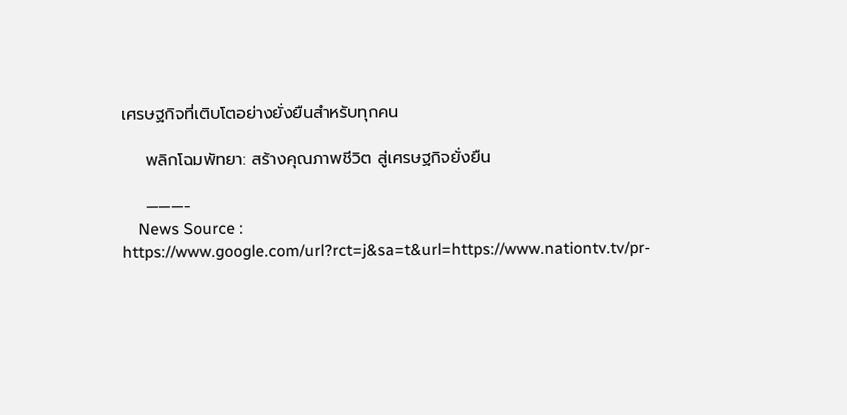เศรษฐกิจที่เติบโตอย่างยั่งยืนสำหรับทุกคน

    พลิกโฉมพัทยา: สร้างคุณภาพชีวิต สู่เศรษฐกิจยั่งยืน

    ———-
    News Source : https://www.google.com/url?rct=j&sa=t&url=https://www.nationtv.tv/pr-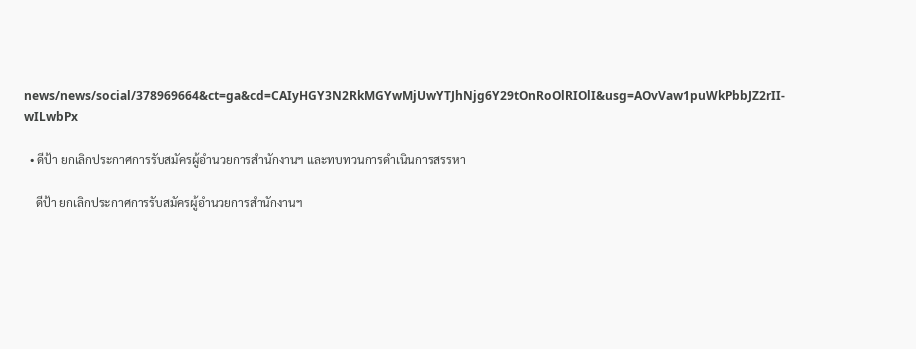news/news/social/378969664&ct=ga&cd=CAIyHGY3N2RkMGYwMjUwYTJhNjg6Y29tOnRoOlRIOlI&usg=AOvVaw1puWkPbbJZ2rII-wILwbPx

  • ดีป้า ยกเลิกประกาศการรับสมัครผู้อำนวยการสำนักงานฯ และทบทวนการดำเนินการสรรหา

    ดีป้า ยกเลิกประกาศการรับสมัครผู้อำนวยการสำนักงานฯ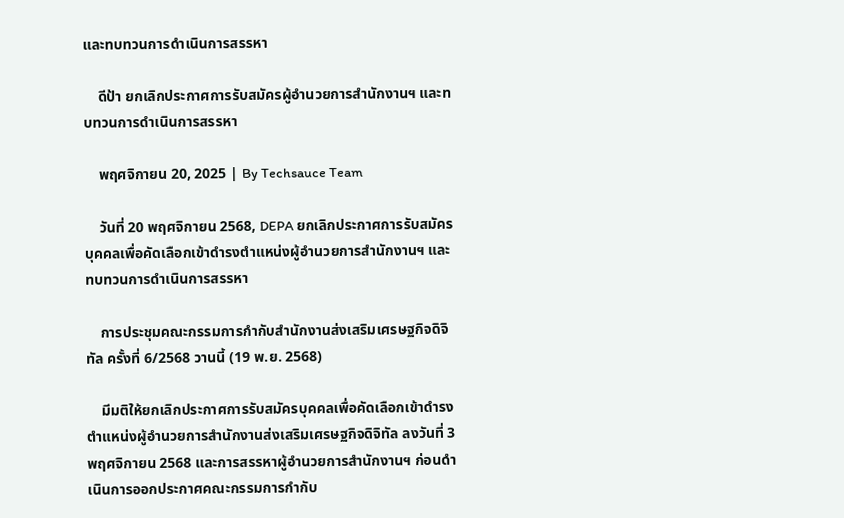และทบทวนการดำเนินการสรรหา

    ดีป้า ยกเลิกประกาศการรับสมัครผู้อำนวยการสำนักงานฯ และทบทวนการดำเนินการสรรหา

    พฤศจิกายน 20, 2025 | By Techsauce Team

    วันที่ 20 พฤศจิกายน 2568, DEPA ยกเลิกประกาศการรับสมัครบุคคลเพื่อคัดเลือกเข้าดำรงตำแหน่งผู้อำนวยการสำนักงานฯ และทบทวนการดำเนินการสรรหา

    การประชุมคณะกรรมการกำกับสำนักงานส่งเสริมเศรษฐกิจดิจิทัล ครั้งที่ 6/2568 วานนี้ (19 พ.ย. 2568)

    มีมติให้ยกเลิกประกาศการรับสมัครบุคคลเพื่อคัดเลือกเข้าดำรงตำแหน่งผู้อำนวยการสำนักงานส่งเสริมเศรษฐกิจดิจิทัล ลงวันที่ 3 พฤศจิกายน 2568 และการสรรหาผู้อำนวยการสำนักงานฯ ก่อนดำเนินการออกประกาศคณะกรรมการกำกับ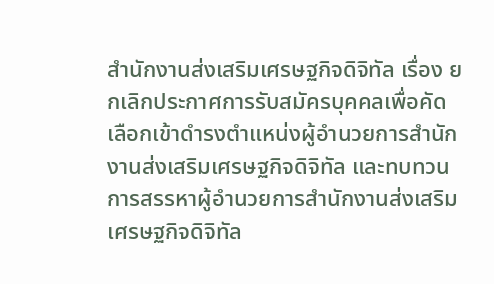สำนักงานส่งเสริมเศรษฐกิจดิจิทัล เรื่อง ยกเลิกประกาศการรับสมัครบุคคลเพื่อคัดเลือกเข้าดำรงตำแหน่งผู้อำนวยการสำนักงานส่งเสริมเศรษฐกิจดิจิทัล และทบทวนการสรรหาผู้อำนวยการสำนักงานส่งเสริมเศรษฐกิจดิจิทัล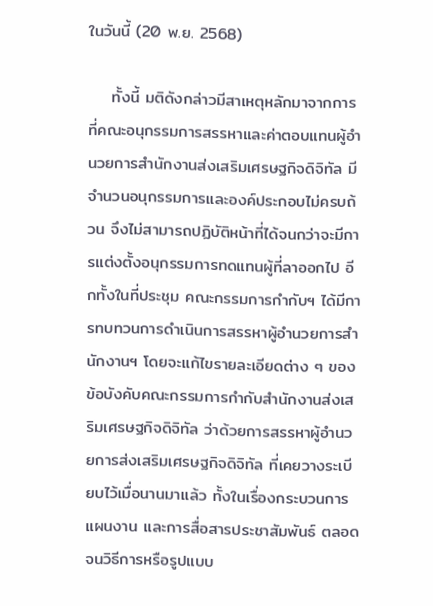ในวันนี้ (20 พ.ย. 2568)

    ทั้งนี้ มติดังกล่าวมีสาเหตุหลักมาจากการที่คณะอนุกรรมการสรรหาและค่าตอบแทนผู้อำนวยการสำนักงานส่งเสริมเศรษฐกิจดิจิทัล มีจำนวนอนุกรรมการและองค์ประกอบไม่ครบถ้วน จึงไม่สามารถปฏิบัติหน้าที่ได้จนกว่าจะมีการแต่งตั้งอนุกรรมการทดแทนผู้ที่ลาออกไป อีกทั้งในที่ประชุม คณะกรรมการกำกับฯ ได้มีการทบทวนการดำเนินการสรรหาผู้อำนวยการสำนักงานฯ โดยจะแก้ไขรายละเอียดต่าง ๆ ของข้อบังคับคณะกรรมการกำกับสำนักงานส่งเสริมเศรษฐกิจดิจิทัล ว่าด้วยการสรรหาผู้อำนวยการส่งเสริมเศรษฐกิจดิจิทัล ที่เคยวางระเบียบไว้เมื่อนานมาแล้ว ทั้งในเรื่องกระบวนการ แผนงาน และการสื่อสารประชาสัมพันธ์ ตลอดจนวิธีการหรือรูปแบบ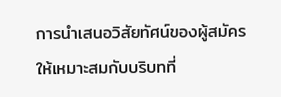การนำเสนอวิสัยทัศน์ของผู้สมัครให้เหมาะสมกับบริบทที่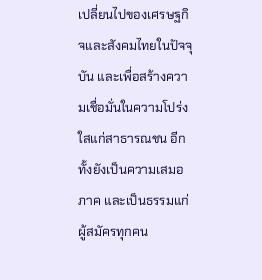เปลี่ยนไปของเศรษฐกิจและสังคมไทยในปัจจุบัน และเพื่อสร้างความเชื่อมั่นในความโปร่งใสแก่สาธารณชน อีกทั้งยังเป็นความเสมอภาค และเป็นธรรมแก่ผู้สมัครทุกคน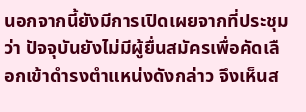นอกจากนี้ยังมีการเปิดเผยจากที่ประชุมว่า ปัจจุบันยังไม่มีผู้ยื่นสมัครเพื่อคัดเลือกเข้าดำรงตำแหน่งดังกล่าว จึงเห็นส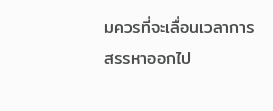มควรที่จะเลื่อนเวลาการสรรหาออกไป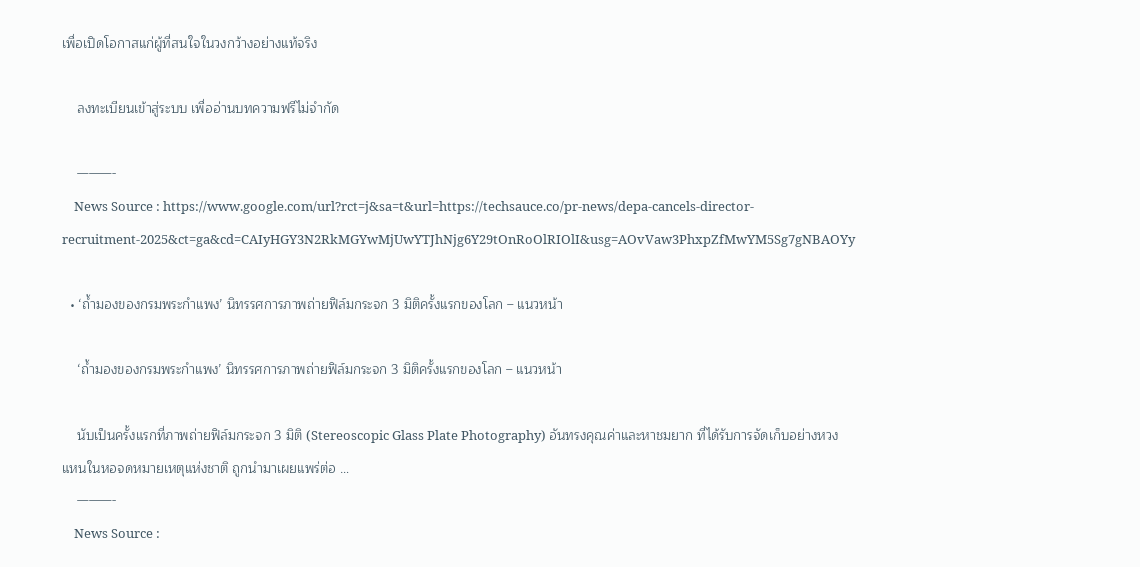เพื่อเปิดโอกาสแก่ผู้ที่สนใจในวงกว้างอย่างแท้จริง

    ลงทะเบียนเข้าสู่ระบบ เพื่ออ่านบทความฟรีไม่จำกัด

    ———-
    News Source : https://www.google.com/url?rct=j&sa=t&url=https://techsauce.co/pr-news/depa-cancels-director-recruitment-2025&ct=ga&cd=CAIyHGY3N2RkMGYwMjUwYTJhNjg6Y29tOnRoOlRIOlI&usg=AOvVaw3PhxpZfMwYM5Sg7gNBAOYy

  • ‘ถ้ำมองของกรมพระกำแพง’ นิทรรศการภาพถ่ายฟิล์มกระจก 3 มิติครั้งแรกของโลก – แนวหน้า

    ‘ถ้ำมองของกรมพระกำแพง’ นิทรรศการภาพถ่ายฟิล์มกระจก 3 มิติครั้งแรกของโลก – แนวหน้า

    นับเป็นครั้งแรกที่ภาพถ่ายฟิล์มกระจก 3 มิติ (Stereoscopic Glass Plate Photography) อันทรงคุณค่าและหาชมยาก ที่ได้รับการจัดเก็บอย่างหวงแหนในหอจดหมายเหตุแห่งชาติ ถูกนำมาเผยแพร่ต่อ …
    ———-
    News Source :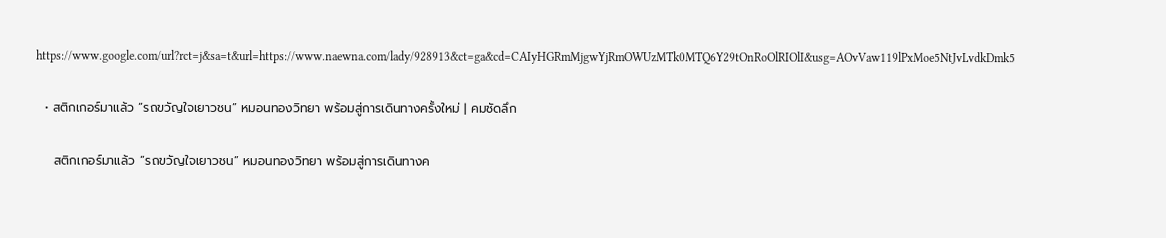https://www.google.com/url?rct=j&sa=t&url=https://www.naewna.com/lady/928913&ct=ga&cd=CAIyHGRmMjgwYjRmOWUzMTk0MTQ6Y29tOnRoOlRIOlI&usg=AOvVaw119lPxMoe5NtJvLvdkDmk5

  • สติกเกอร์มาแล้ว “รถขวัญใจเยาวชน” หมอนทองวิทยา พร้อมสู่การเดินทางครั้งใหม่ | คมชัดลึก

    สติกเกอร์มาแล้ว “รถขวัญใจเยาวชน” หมอนทองวิทยา พร้อมสู่การเดินทางค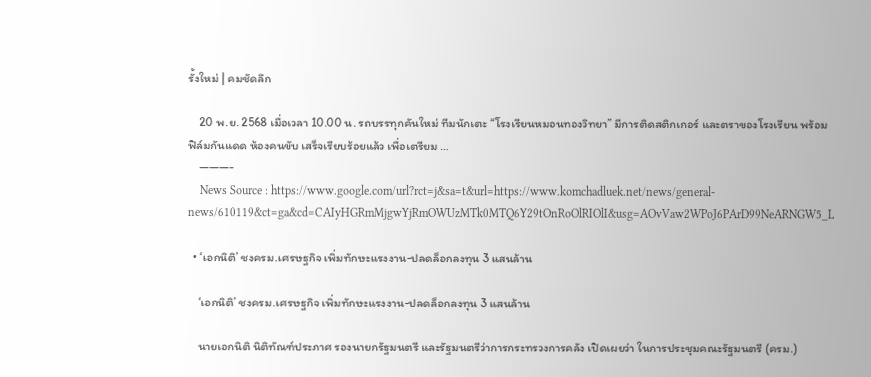รั้งใหม่ | คมชัดลึก

    20 พ.ย. 2568 เมื่อเวลา 10.00 น. รถบรรทุกคันใหม่ ทีมนักเตะ “โรงเรียนหมอนทองวิทยา” มีการติดสติกเกอร์ และตราของโรงเรียน พร้อมฟิล์มกันแดด ห้องคนขับ เสร็จเรียบร้อยแล้ว เพื่อเตรียม …
    ———-
    News Source : https://www.google.com/url?rct=j&sa=t&url=https://www.komchadluek.net/news/general-news/610119&ct=ga&cd=CAIyHGRmMjgwYjRmOWUzMTk0MTQ6Y29tOnRoOlRIOlI&usg=AOvVaw2WPoJ6PArD99NeARNGW5_L

  • ‘เอกนิติ’ ชงครม.เศรษฐกิจ เพิ่มทักษะแรงงาน-ปลดล็อกลงทุน 3 แสนล้าน

    ‘เอกนิติ’ ชงครม.เศรษฐกิจ เพิ่มทักษะแรงงาน-ปลดล็อกลงทุน 3 แสนล้าน

    นายเอกนิติ นิติทัณฑ์ประภาศ รองนายกรัฐมนตรี และรัฐมนตรีว่าการกระทรวงการคลัง เปิดเผยว่า ในการประชุมคณะรัฐมนตรี (ครม.)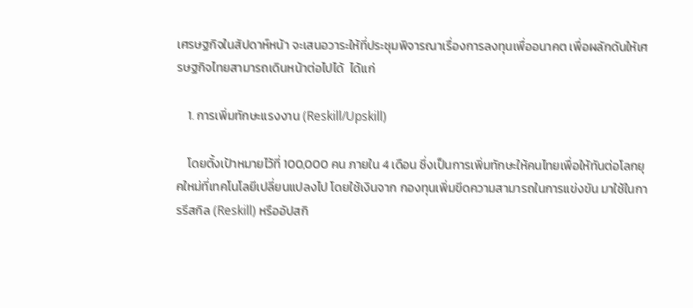เศรษฐกิจในสัปดาห์หน้า จะเสนอวาระให้ที่ประชุมพิจารณาเรื่องการลงทุนเพื่ออนาคต เพื่อผลักดันให้เศรษฐกิจไทยสามารถเดินหน้าต่อไปได้  ได้แก่

    1. การเพิ่มทักษะแรงงาน (Reskill/Upskill)

    โดยตั้งเป้าหมายไว้ที่ 100,000 คน ภายใน 4 เดือน ซึ่งเป็นการเพิ่มทักษะให้คนไทยเพื่อให้ทันต่อโลกยุคใหม่ที่เทคโนโลยีเปลี่ยนแปลงไป โดยใช้เงินจาก กองทุนเพิ่มขีดความสามารถในการแข่งขัน มาใช้ในการรีสกิล (Reskill) หรืออัปสกิ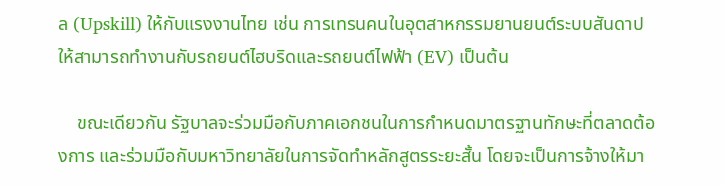ล (Upskill) ให้กับแรงงานไทย เช่น การเทรนคนในอุตสาหกรรมยานยนต์ระบบสันดาปให้สามารถทำงานกับรถยนต์ไฮบริดและรถยนต์ไฟฟ้า (EV) เป็นต้น

    ขณะเดียวกัน รัฐบาลจะร่วมมือกับภาคเอกชนในการกำหนดมาตรฐานทักษะที่ตลาดต้องการ และร่วมมือกับมหาวิทยาลัยในการจัดทำหลักสูตรระยะสั้น โดยจะเป็นการจ้างให้มา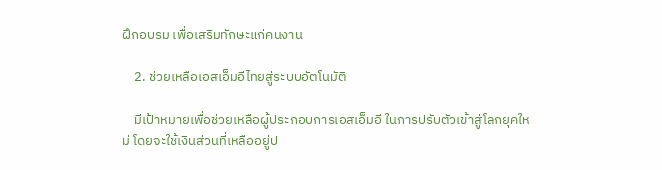ฝึกอบรม เพื่อเสริมทักษะแก่คนงาน

    2. ช่วยเหลือเอสเอ็มอีไทยสู่ระบบอัตโนมัติ

    มีเป้าหมายเพื่อช่วยเหลือผู้ประกอบการเอสเอ็มอี ในการปรับตัวเข้าสู่โลกยุคใหม่ โดยจะใช้เงินส่วนที่เหลืออยู่ป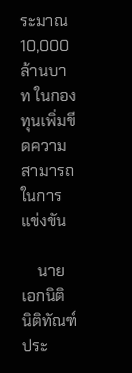ระมาณ 10,000 ล้านบาท ในกองทุนเพิ่มขีดความสามารถในการแข่งขัน

    นายเอกนิติ นิติทัณฑ์ประ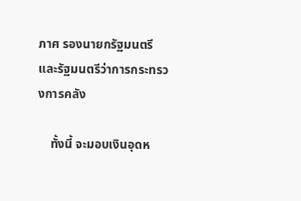ภาศ รองนายกรัฐมนตรี และรัฐมนตรีว่าการกระทรวงการคลัง

    ทั้งนี้ จะมอบเงินอุดห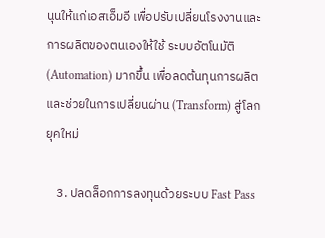นุนให้แก่เอสเอ็มอี เพื่อปรับเปลี่ยนโรงงานและการผลิตของตนเองให้ใช้ ระบบอัตโนมัติ (Automation) มากขึ้น เพื่อลดต้นทุนการผลิตและช่วยในการเปลี่ยนผ่าน (Transform) สู่โลกยุคใหม่

    3. ปลดล็อกการลงทุนด้วยระบบ Fast Pass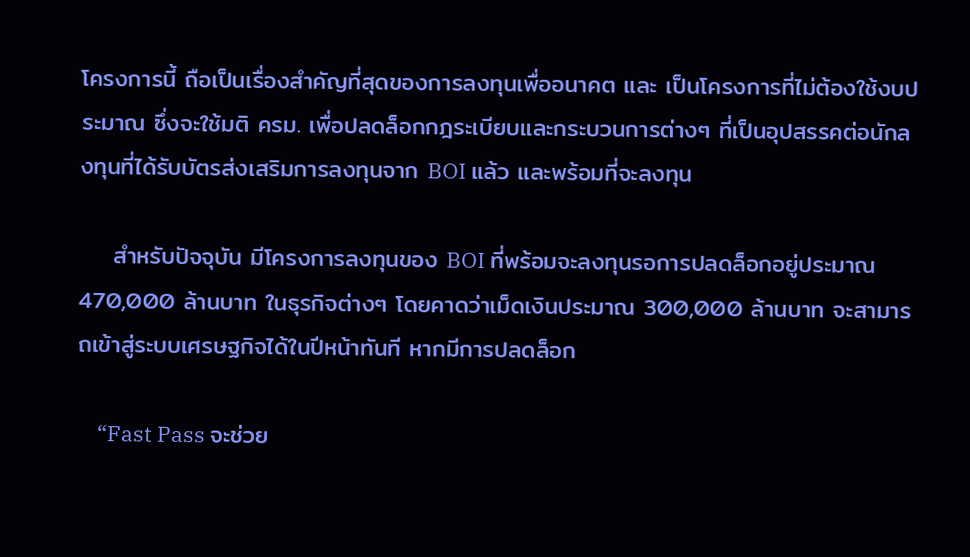โครงการนี้ ถือเป็นเรื่องสำคัญที่สุดของการลงทุนเพื่ออนาคต และ เป็นโครงการที่ไม่ต้องใช้งบประมาณ ซึ่งจะใช้มติ ครม. เพื่อปลดล็อกกฎระเบียบและกระบวนการต่างๆ ที่เป็นอุปสรรคต่อนักลงทุนที่ได้รับบัตรส่งเสริมการลงทุนจาก BOI แล้ว และพร้อมที่จะลงทุน

    สำหรับปัจจุบัน มีโครงการลงทุนของ BOI ที่พร้อมจะลงทุนรอการปลดล็อกอยู่ประมาณ 470,000 ล้านบาท ในธุรกิจต่างๆ โดยคาดว่าเม็ดเงินประมาณ 300,000 ล้านบาท จะสามารถเข้าสู่ระบบเศรษฐกิจได้ในปีหน้าทันที หากมีการปลดล็อก

    “Fast Pass จะช่วย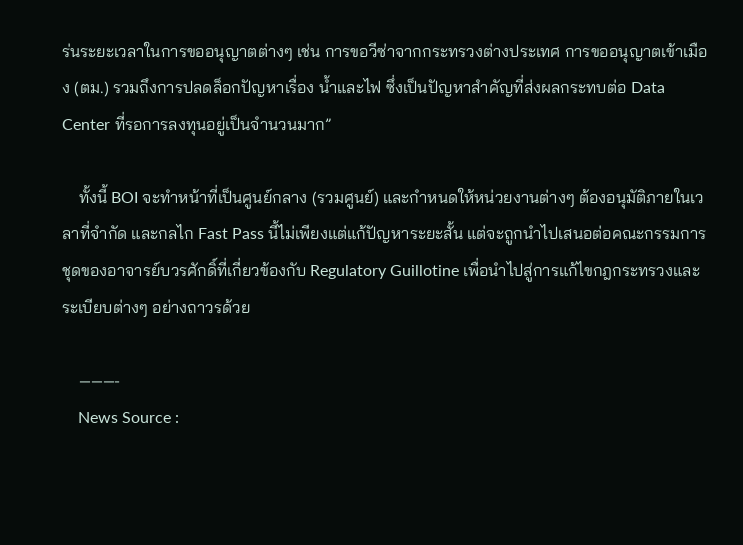ร่นระยะเวลาในการขออนุญาตต่างๆ เช่น การขอวีซ่าจากกระทรวงต่างประเทศ การขออนุญาตเข้าเมือง (ตม.) รวมถึงการปลดล็อกปัญหาเรื่อง น้ำและไฟ ซึ่งเป็นปัญหาสำคัญที่ส่งผลกระทบต่อ Data Center ที่รอการลงทุนอยู่เป็นจำนวนมาก”

    ทั้งนี้ BOI จะทำหน้าที่เป็นศูนย์กลาง (รวมศูนย์) และกำหนดให้หน่วยงานต่างๆ ต้องอนุมัติภายในเวลาที่จำกัด และกลไก Fast Pass นี้ไม่เพียงแต่แก้ปัญหาระยะสั้น แต่จะถูกนำไปเสนอต่อคณะกรรมการชุดของอาจารย์บวรศักดิ์ที่เกี่ยวข้องกับ Regulatory Guillotine เพื่อนำไปสู่การแก้ไขกฎกระทรวงและระเบียบต่างๆ อย่างถาวรด้วย

    ———-
    News Source :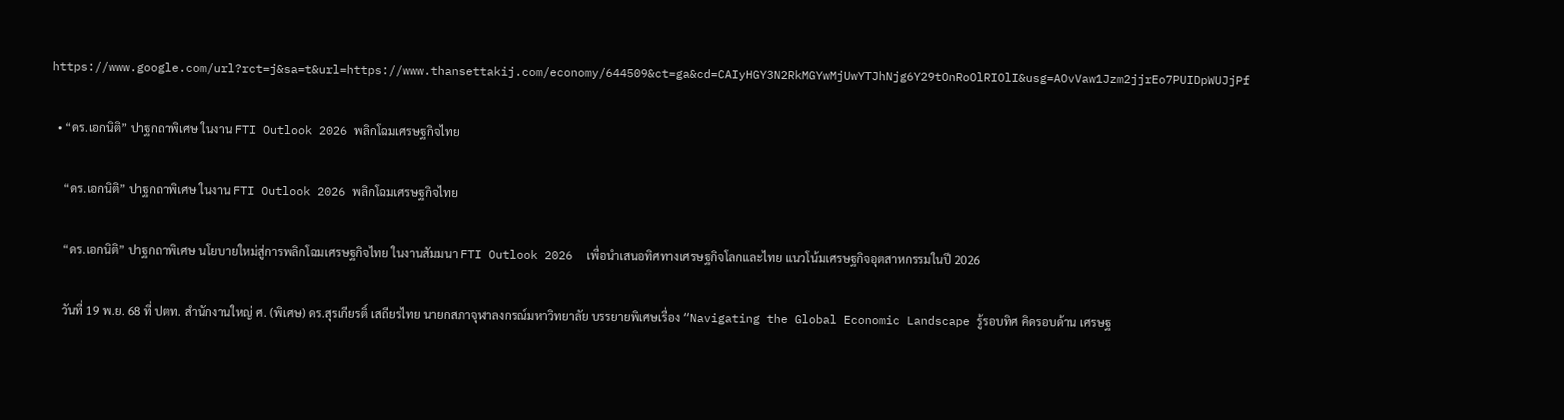https://www.google.com/url?rct=j&sa=t&url=https://www.thansettakij.com/economy/644509&ct=ga&cd=CAIyHGY3N2RkMGYwMjUwYTJhNjg6Y29tOnRoOlRIOlI&usg=AOvVaw1Jzm2jjrEo7PUIDpWUJjPf

  • “ดร.เอกนิติ” ปาฐกถาพิเศษ ในงาน FTI Outlook 2026 พลิกโฉมเศรษฐกิจไทย

    “ดร.เอกนิติ” ปาฐกถาพิเศษ ในงาน FTI Outlook 2026 พลิกโฉมเศรษฐกิจไทย

    “ดร.เอกนิติ” ปาฐกถาพิเศษ นโยบายใหม่สู่การพลิกโฉมเศรษฐกิจไทย ในงานสัมมนา FTI Outlook 2026  เพื่อนำเสนอทิศทางเศรษฐกิจโลกและไทย แนวโน้มเศรษฐกิจอุตสาหกรรมในปี 2026

    วันที่ 19 พ.ย. 68 ที่ ปตท. สำนักงานใหญ่ ศ. (พิเศษ) ดร.สุรเกียรติ์ เสถียรไทย นายกสภาจุฬาลงกรณ์มหาวิทยาลัย บรรยายพิเศษเรื่อง “Navigating the Global Economic Landscape รู้รอบทิศ คิดรอบด้าน เศรษฐ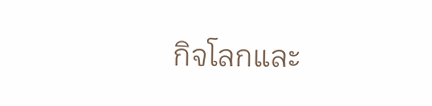กิจโลกและ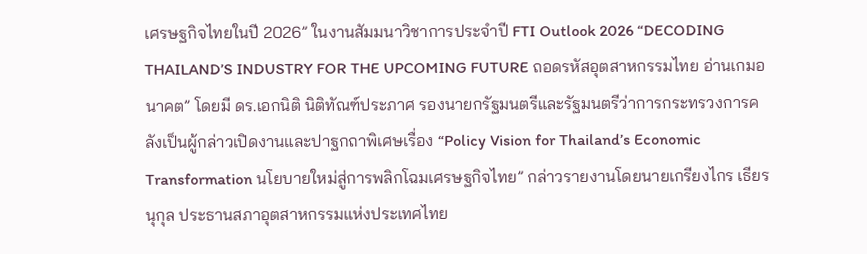เศรษฐกิจไทยในปี 2026” ในงานสัมมนาวิชาการประจำปี FTI Outlook 2026 “DECODING THAILAND’S INDUSTRY FOR THE UPCOMING FUTURE ถอดรหัสอุตสาหกรรมไทย อ่านเกมอนาคต” โดยมี ดร.เอกนิติ นิติทัณฑ์ประภาศ รองนายกรัฐมนตรีและรัฐมนตรีว่าการกระทรวงการคลังเป็นผู้กล่าวเปิดงานและปาฐกถาพิเศษเรื่อง “Policy Vision for Thailand’s Economic Transformation นโยบายใหม่สู่การพลิกโฉมเศรษฐกิจไทย” กล่าวรายงานโดยนายเกรียงไกร เธียรนุกุล ประธานสภาอุตสาหกรรมแห่งประเทศไทย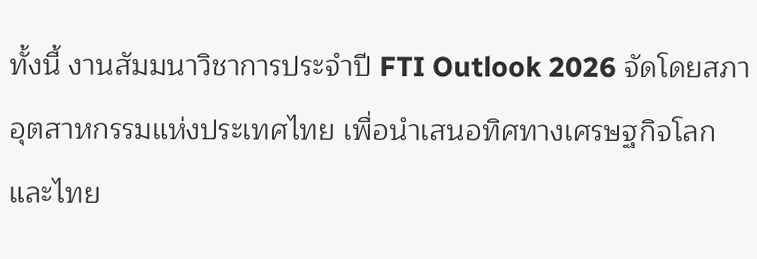ทั้งนี้ งานสัมมนาวิชาการประจำปี FTI Outlook 2026 จัดโดยสภาอุตสาหกรรมแห่งประเทศไทย เพื่อนำเสนอทิศทางเศรษฐกิจโลกและไทย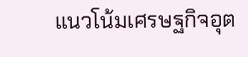แนวโน้มเศรษฐกิจอุต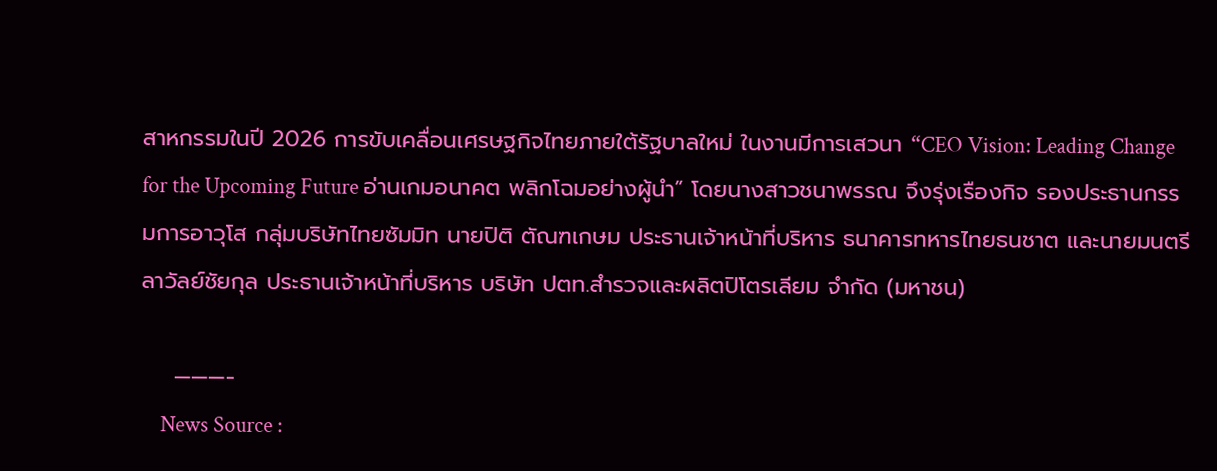สาหกรรมในปี 2026 การขับเคลื่อนเศรษฐกิจไทยภายใต้รัฐบาลใหม่ ในงานมีการเสวนา “CEO Vision: Leading Change for the Upcoming Future อ่านเกมอนาคต พลิกโฉมอย่างผู้นำ” โดยนางสาวชนาพรรณ จึงรุ่งเรืองกิจ รองประธานกรรมการอาวุโส กลุ่มบริษัทไทยซัมมิท นายปิติ ตัณฑเกษม ประธานเจ้าหน้าที่บริหาร ธนาคารทหารไทยธนชาต และนายมนตรี ลาวัลย์ชัยกุล ประธานเจ้าหน้าที่บริหาร บริษัท ปตท.สำรวจและผลิตปิโตรเลียม จำกัด (มหาชน)

    ———-
    News Source :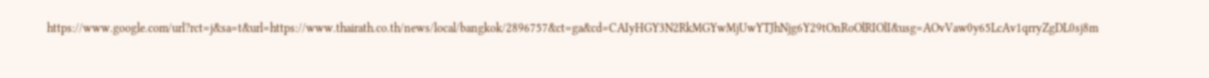https://www.google.com/url?rct=j&sa=t&url=https://www.thairath.co.th/news/local/bangkok/2896757&ct=ga&cd=CAIyHGY3N2RkMGYwMjUwYTJhNjg6Y29tOnRoOlRIOlI&usg=AOvVaw0y65LcAv1qrryZgDL0sj8m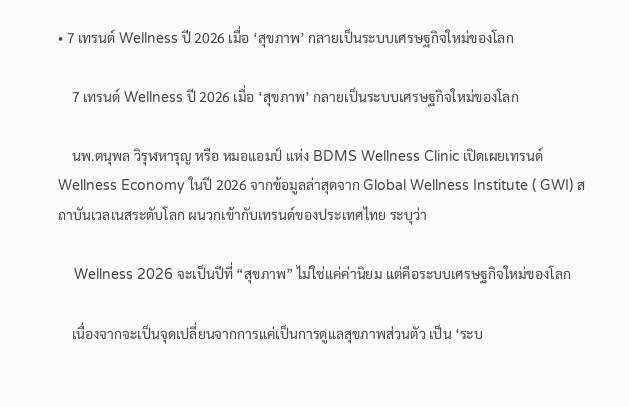• 7 เทรนด์ Wellness ปี 2026 เมื่อ ‘สุขภาพ’ กลายเป็นระบบเศรษฐกิจใหม่ของโลก

    7 เทรนด์ Wellness ปี 2026 เมื่อ ‘สุขภาพ’ กลายเป็นระบบเศรษฐกิจใหม่ของโลก

    นพ.ตนุพล วิรุฬหารุญ หรือ หมอแอมป์ แห่ง BDMS Wellness Clinic เปิดเผยเทรนด์ Wellness Economy ในปี 2026 จากข้อมูลล่าสุดจาก Global Wellness Institute ( GWI) สถาบันเวลเนสระดับโลก ผนวกเข้ากับเทรนด์ของประเทศไทย ระบุว่า

    Wellness 2026 จะเป็นปีที่ “สุขภาพ” ไม่ใช่แค่ค่านิยม แต่คือระบบเศรษฐกิจใหม่ของโลก

    เนื่องจากจะเป็นจุดเปลี่ยนจากการแค่เป็นการดูแลสุขภาพส่วนตัว เป็น ‘ระบ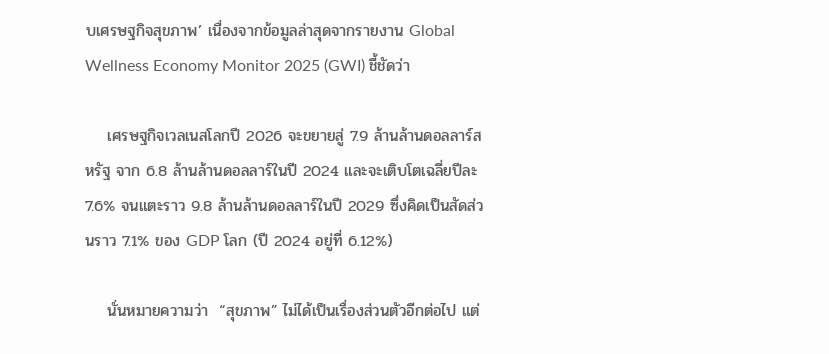บเศรษฐกิจสุขภาพ’ เนื่องจากข้อมูลล่าสุดจากรายงาน Global Wellness Economy Monitor 2025 (GWI) ชี้ชัดว่า

    เศรษฐกิจเวลเนสโลกปี 2026 จะขยายสู่ 7.9 ล้านล้านดอลลาร์สหรัฐ จาก 6.8 ล้านล้านดอลลาร์ในปี 2024 และจะเติบโตเฉลี่ยปีละ 7.6% จนแตะราว 9.8 ล้านล้านดอลลาร์ในปี 2029 ซึ่งคิดเป็นสัดส่วนราว 7.1% ของ GDP โลก (ปี 2024 อยู่ที่ 6.12%)

    นั่นหมายความว่า  “สุขภาพ” ไม่ได้เป็นเรื่องส่วนตัวอีกต่อไป แต่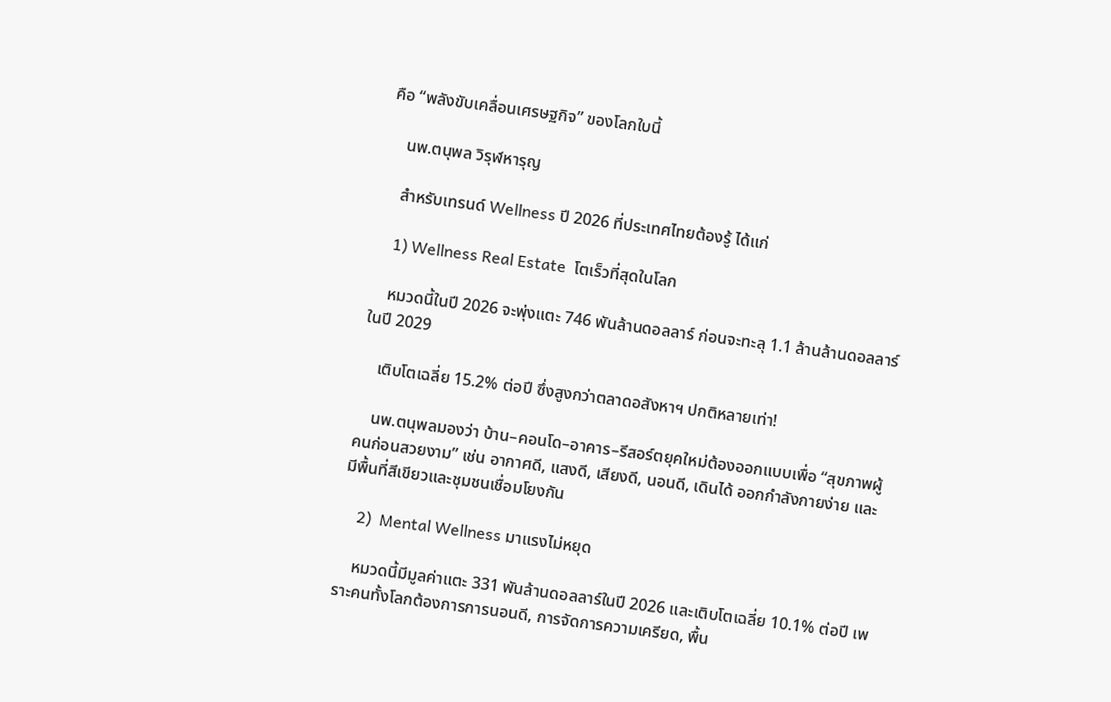คือ “พลังขับเคลื่อนเศรษฐกิจ” ของโลกใบนี้

    นพ.ตนุพล วิรุฬหารุญ

    สำหรับเทรนด์ Wellness ปี 2026 ที่ประเทศไทยต้องรู้ ได้แก่

    1) Wellness Real Estate  โตเร็วที่สุดในโลก

    หมวดนี้ในปี 2026 จะพุ่งแตะ 746 พันล้านดอลลาร์ ก่อนจะทะลุ 1.1 ล้านล้านดอลลาร์ในปี 2029

    เติบโตเฉลี่ย 15.2% ต่อปี ซึ่งสูงกว่าตลาดอสังหาฯ ปกติหลายเท่า!

    นพ.ตนุพลมองว่า บ้าน–คอนโด–อาคาร–รีสอร์ตยุคใหม่ต้องออกแบบเพื่อ “สุขภาพผู้คนก่อนสวยงาม” เช่น อากาศดี, แสงดี, เสียงดี, นอนดี, เดินได้ ออกกำลังกายง่าย และมีพื้นที่สีเขียวและชุมชนเชื่อมโยงกัน

    2)  Mental Wellness มาแรงไม่หยุด

    หมวดนี้มีมูลค่าแตะ 331 พันล้านดอลลาร์ในปี 2026 และเติบโตเฉลี่ย 10.1% ต่อปี เพราะคนทั้งโลกต้องการการนอนดี, การจัดการความเครียด, พื้น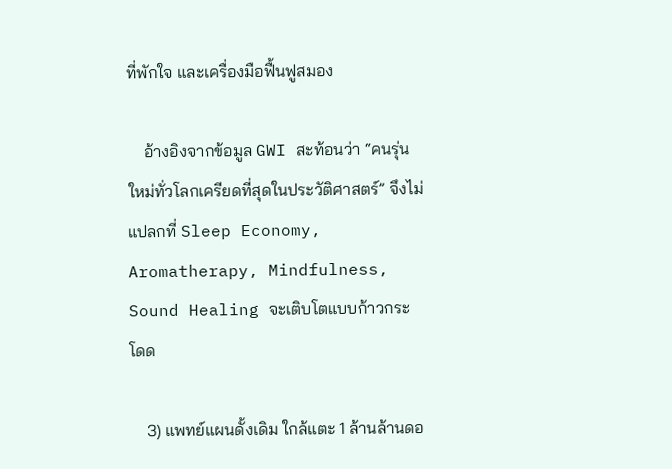ที่พักใจ และเครื่องมือฟื้นฟูสมอง

    อ้างอิงจากข้อมูล GWI สะท้อนว่า “คนรุ่นใหม่ทั่วโลกเครียดที่สุดในประวัติศาสตร์” จึงไม่แปลกที่ Sleep Economy, Aromatherapy, Mindfulness, Sound Healing จะเติบโตแบบก้าวกระโดด

    3) แพทย์แผนดั้งเดิม ใกล้แตะ 1 ล้านล้านดอ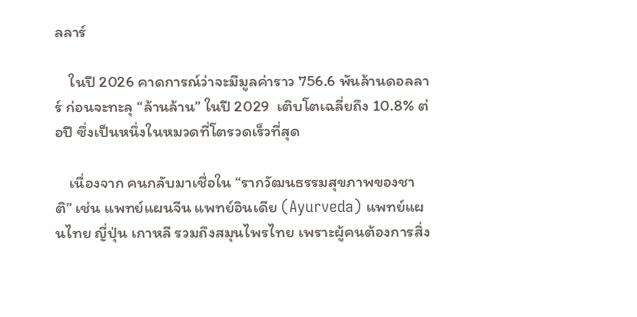ลลาร์

    ในปี 2026 คาดการณ์ว่าจะมีมูลค่าราว 756.6 พันล้านดอลลาร์ ก่อนจะทะลุ “ล้านล้าน” ในปี 2029  เติบโตเฉลี่ยถึง 10.8% ต่อปี ซึ่งเป็นหนึ่งในหมวดที่โตรวดเร็วที่สุด

    เนื่องจาก คนกลับมาเชื่อใน “รากวัฒนธรรมสุขภาพของชาติ” เช่น แพทย์แผนจีน แพทย์อินเดีย (Ayurveda) แพทย์แผนไทย ญี่ปุ่น เกาหลี รวมถึงสมุนไพรไทย เพราะผู้คนต้องการสิ่ง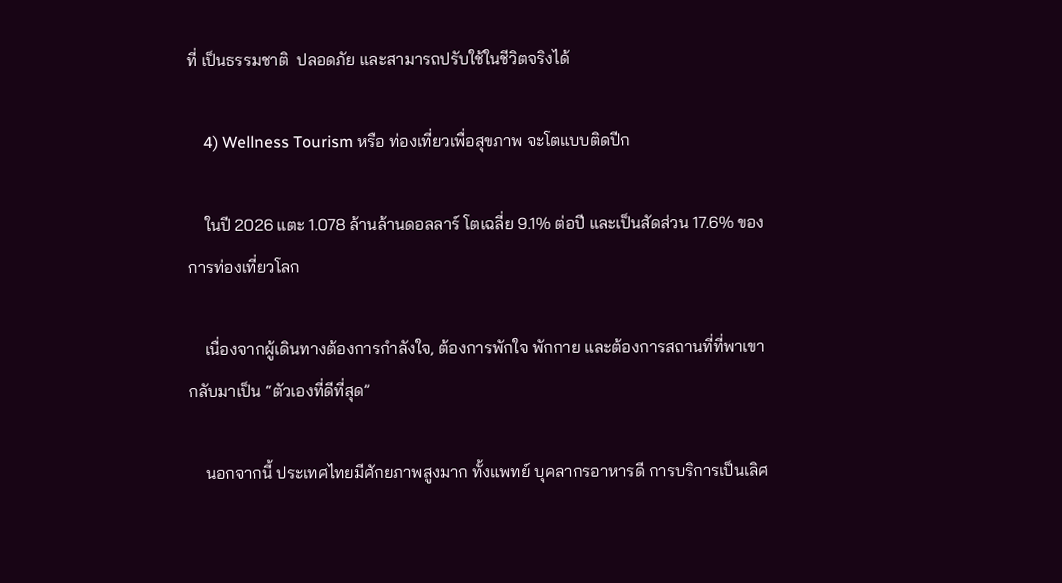ที่ เป็นธรรมชาติ  ปลอดภัย และสามารถปรับใช้ในชีวิตจริงได้

    4) Wellness Tourism หรือ ท่องเที่ยวเพื่อสุขภาพ จะโตแบบติดปีก

    ในปี 2026 แตะ 1.078 ล้านล้านดอลลาร์ โตเฉลี่ย 9.1% ต่อปี และเป็นสัดส่วน 17.6% ของการท่องเที่ยวโลก

    เนื่องจากผู้เดินทางต้องการกำลังใจ, ต้องการพักใจ พักกาย และต้องการสถานที่ที่พาเขากลับมาเป็น “ตัวเองที่ดีที่สุด”

    นอกจากนี้ ประเทศไทยมีศักยภาพสูงมาก ทั้งแพทย์ บุคลากรอาหารดี การบริการเป็นเลิศ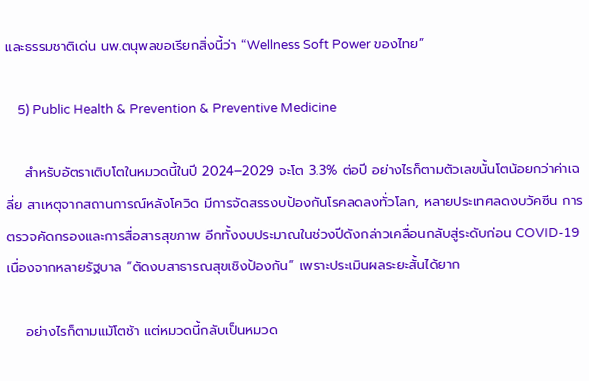และธรรมชาติเด่น นพ.ตนุพลขอเรียกสิ่งนี้ว่า “Wellness Soft Power ของไทย”

    5) Public Health & Prevention & Preventive Medicine

    สำหรับอัตราเติบโตในหมวดนี้ในปี 2024–2029 จะโต 3.3% ต่อปี อย่างไรก็ตามตัวเลขนั้นโตน้อยกว่าค่าเฉลี่ย สาเหตุจากสถานการณ์หลังโควิด มีการจัดสรรงบป้องกันโรคลดลงทั่วโลก, หลายประเทศลดงบวัคซีน การตรวจคัดกรองและการสื่อสารสุขภาพ อีกทั้งงบประมาณในช่วงปีดังกล่าวเคลื่อนกลับสู่ระดับก่อน COVID-19 เนื่องจากหลายรัฐบาล “ตัดงบสาธารณสุขเชิงป้องกัน” เพราะประเมินผลระยะสั้นได้ยาก

    อย่างไรก็ตามแม้โตช้า แต่หมวดนี้กลับเป็นหมวด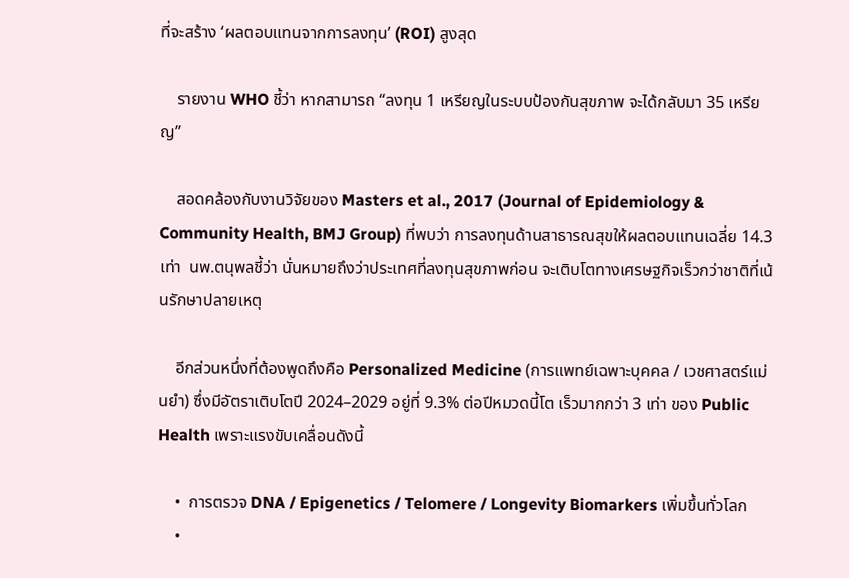ที่จะสร้าง ‘ผลตอบแทนจากการลงทุน’ (ROI) สูงสุด

    รายงาน WHO ชี้ว่า หากสามารถ “ลงทุน 1 เหรียญในระบบป้องกันสุขภาพ จะได้กลับมา 35 เหรียญ”

    สอดคล้องกับงานวิจัยของ Masters et al., 2017 (Journal of Epidemiology & Community Health, BMJ Group) ที่พบว่า การลงทุนด้านสาธารณสุขให้ผลตอบแทนเฉลี่ย 14.3 เท่า  นพ.ตนุพลชี้ว่า นั่นหมายถึงว่าประเทศที่ลงทุนสุขภาพก่อน จะเติบโตทางเศรษฐกิจเร็วกว่าชาติที่เน้นรักษาปลายเหตุ

    อีกส่วนหนึ่งที่ต้องพูดถึงคือ Personalized Medicine (การแพทย์เฉพาะบุคคล / เวชศาสตร์แม่นยำ) ซึ่งมีอัตราเติบโตปี 2024–2029 อยู่ที่ 9.3% ต่อปีหมวดนี้โต เร็วมากกว่า 3 เท่า ของ Public Health เพราะแรงขับเคลื่อนดังนี้

    •  การตรวจ DNA / Epigenetics / Telomere / Longevity Biomarkers เพิ่มขึ้นทั่วโลก
    •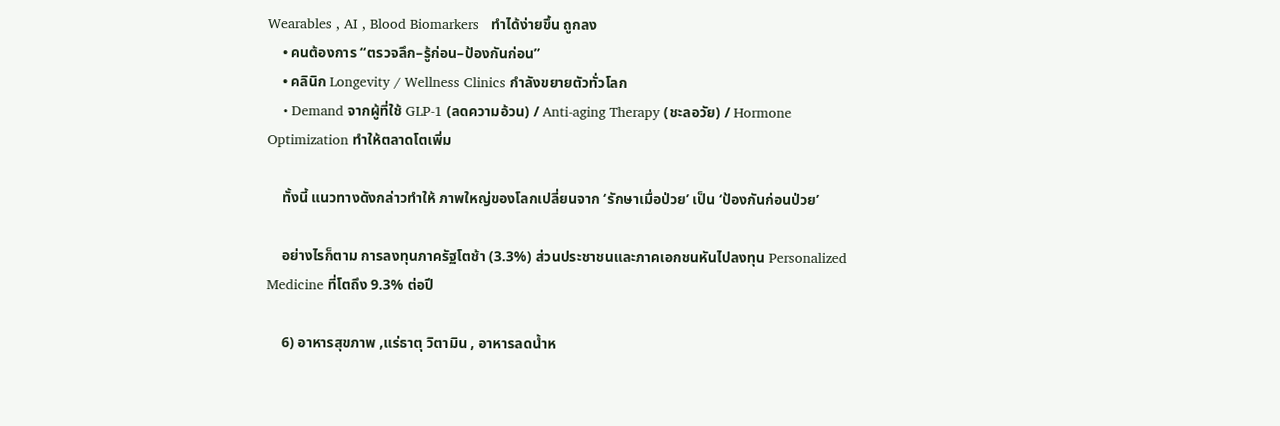Wearables , AI , Blood Biomarkers   ทำได้ง่ายขึ้น ถูกลง
    • คนต้องการ “ตรวจลึก–รู้ก่อน–ป้องกันก่อน”
    • คลินิก Longevity / Wellness Clinics กำลังขยายตัวทั่วโลก
    • Demand จากผู้ที่ใช้ GLP-1 (ลดความอ้วน) / Anti-aging Therapy (ชะลอวัย) / Hormone Optimization ทำให้ตลาดโตเพิ่ม

    ทั้งนี้ แนวทางดังกล่าวทำให้ ภาพใหญ่ของโลกเปลี่ยนจาก ‘รักษาเมื่อป่วย’ เป็น ‘ป้องกันก่อนป่วย’

    อย่างไรก็ตาม การลงทุนภาครัฐโตช้า (3.3%) ส่วนประชาชนและภาคเอกชนหันไปลงทุน Personalized Medicine ที่โตถึง 9.3% ต่อปี

    6) อาหารสุขภาพ ,แร่ธาตุ วิตามิน , อาหารลดน้ำห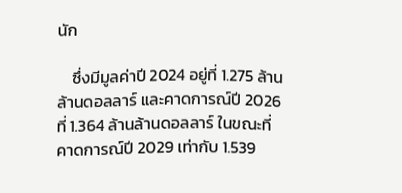นัก

    ซึ่งมีมูลค่าปี 2024 อยู่ที่ 1.275 ล้านล้านดอลลาร์ และคาดการณ์ปี 2026 ที่ 1.364 ล้านล้านดอลลาร์ ในขณะที่คาดการณ์ปี 2029 เท่ากับ 1.539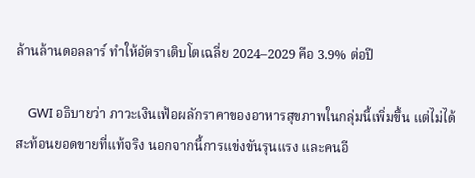ล้านล้านดอลลาร์ ทำให้อัตราเติบโตเฉลี่ย 2024–2029 คือ 3.9% ต่อปี

    GWI อธิบายว่า ภาวะเงินเฟ้อผลักราคาของอาหารสุขภาพในกลุ่มนี้เพิ่มขึ้น แต่ไม่ได้สะท้อนยอดขายที่แท้จริง นอกจากนี้การแข่งขันรุนแรง และคนอี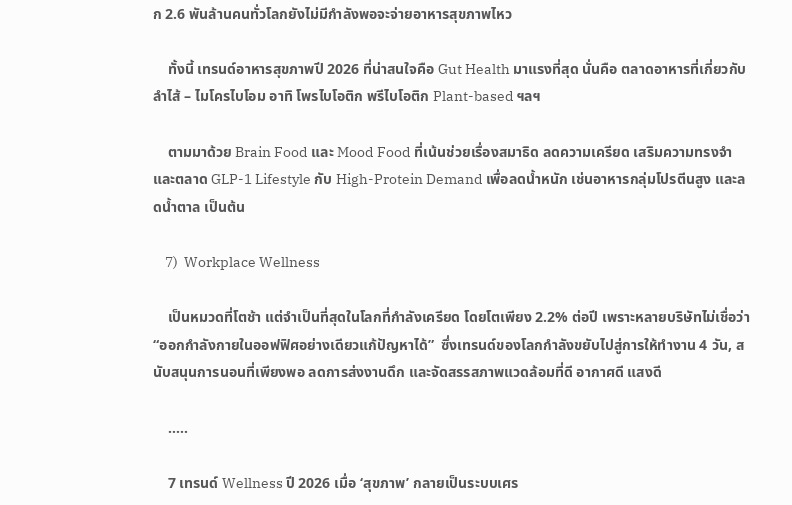ก 2.6 พันล้านคนทั่วโลกยังไม่มีกำลังพอจะจ่ายอาหารสุขภาพไหว

    ทั้งนี้ เทรนด์อาหารสุขภาพปี 2026 ที่น่าสนใจคือ Gut Health มาแรงที่สุด นั่นคือ ตลาดอาหารที่เกี่ยวกับลำไส้ – ไมโครไบโอม อาทิ โพรไบโอติก พรีไบโอติก Plant-based ฯลฯ

    ตามมาด้วย Brain Food และ Mood Food ที่เน้นช่วยเรื่องสมาธิด ลดความเครียด เสริมความทรงจำ และตลาด GLP-1 Lifestyle กับ High-Protein Demand เพื่อลดน้ำหนัก เช่นอาหารกลุ่มโปรตีนสูง และลดน้ำตาล เป็นต้น

    7)  Workplace Wellness

    เป็นหมวดที่โตช้า แต่จำเป็นที่สุดในโลกที่กำลังเครียด โดยโตเพียง 2.2% ต่อปี เพราะหลายบริษัทไม่เชื่อว่า “ออกกำลังกายในออฟฟิศอย่างเดียวแก้ปัญหาได้”  ซึ่งเทรนด์ของโลกกำลังขยับไปสู่การให้ทำงาน 4 วัน, สนับสนุนการนอนที่เพียงพอ ลดการส่งงานดึก และจัดสรรสภาพแวดล้อมที่ดี อากาศดี แสงดี

    …..

    7 เทรนด์ Wellness ปี 2026 เมื่อ ‘สุขภาพ’ กลายเป็นระบบเศร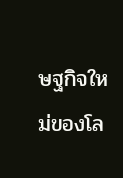ษฐกิจใหม่ของโล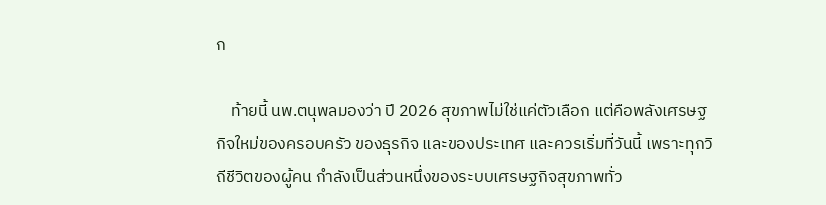ก

    ท้ายนี้ นพ.ตนุพลมองว่า ปี 2026 สุขภาพไม่ใช่แค่ตัวเลือก แต่คือพลังเศรษฐกิจใหม่ของครอบครัว ของธุรกิจ และของประเทศ และควรเริ่มที่วันนี้ เพราะทุกวิถีชีวิตของผู้คน กำลังเป็นส่วนหนึ่งของระบบเศรษฐกิจสุขภาพทั่ว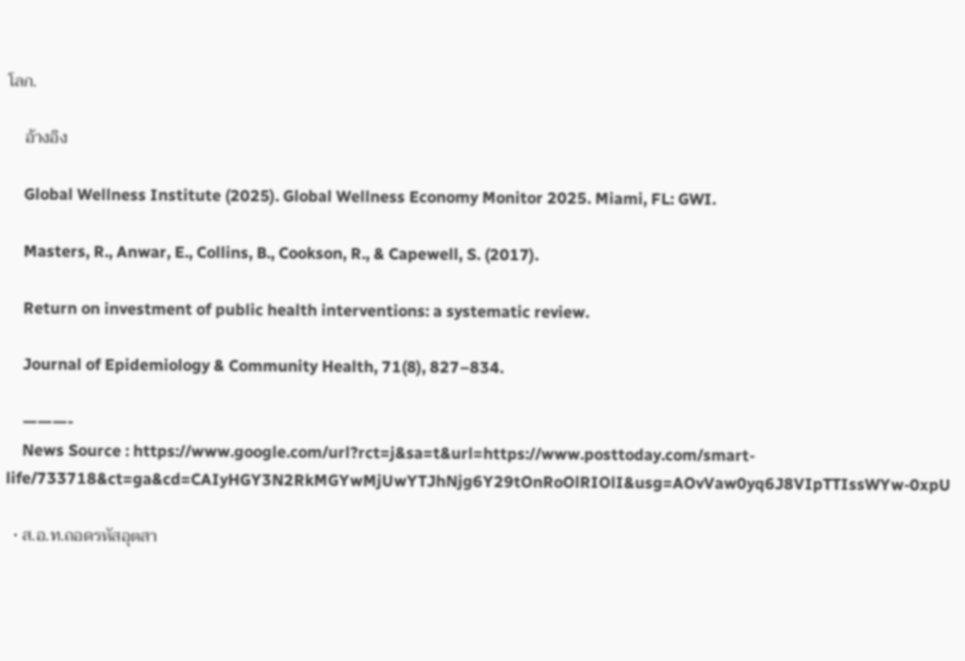โลก.

    อ้างอิง

    Global Wellness Institute (2025). Global Wellness Economy Monitor 2025. Miami, FL: GWI.

    Masters, R., Anwar, E., Collins, B., Cookson, R., & Capewell, S. (2017).

    Return on investment of public health interventions: a systematic review.

    Journal of Epidemiology & Community Health, 71(8), 827–834.

    ———-
    News Source : https://www.google.com/url?rct=j&sa=t&url=https://www.posttoday.com/smart-life/733718&ct=ga&cd=CAIyHGY3N2RkMGYwMjUwYTJhNjg6Y29tOnRoOlRIOlI&usg=AOvVaw0yq6J8VIpTTIssWYw-0xpU

  • ส.อ.ท.ถอดรหัสอุตสา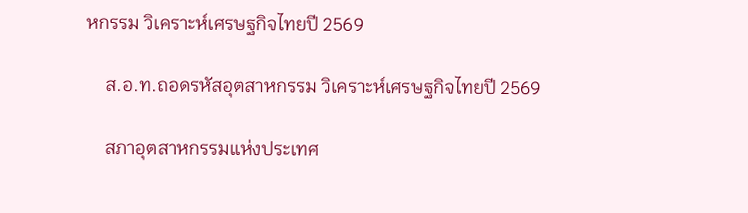หกรรม วิเคราะห์เศรษฐกิจไทยปี 2569

    ส.อ.ท.ถอดรหัสอุตสาหกรรม วิเคราะห์เศรษฐกิจไทยปี 2569

    สภาอุตสาหกรรมแห่งประเทศ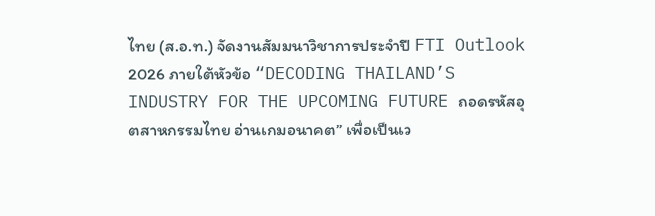ไทย (ส.อ.ท.) จัดงานสัมมนาวิชาการประจำปี FTI Outlook 2026 ภายใต้หัวข้อ “DECODING THAILAND’S INDUSTRY FOR THE UPCOMING FUTURE ถอดรหัสอุตสาหกรรมไทย อ่านเกมอนาคต” เพื่อเป็นเว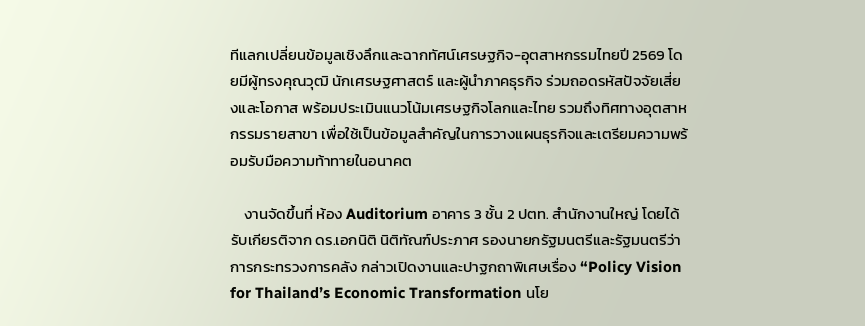ทีแลกเปลี่ยนข้อมูลเชิงลึกและฉากทัศน์เศรษฐกิจ-อุตสาหกรรมไทยปี 2569 โดยมีผู้ทรงคุณวุฒิ นักเศรษฐศาสตร์ และผู้นำภาคธุรกิจ ร่วมถอดรหัสปัจจัยเสี่ยงและโอกาส พร้อมประเมินแนวโน้มเศรษฐกิจโลกและไทย รวมถึงทิศทางอุตสาหกรรมรายสาขา เพื่อใช้เป็นข้อมูลสำคัญในการวางแผนธุรกิจและเตรียมความพร้อมรับมือความท้าทายในอนาคต

    งานจัดขึ้นที่ ห้อง Auditorium อาคาร 3 ชั้น 2 ปตท. สำนักงานใหญ่ โดยได้รับเกียรติจาก ดร.เอกนิติ นิติทัณฑ์ประภาศ รองนายกรัฐมนตรีและรัฐมนตรีว่าการกระทรวงการคลัง กล่าวเปิดงานและปาฐกถาพิเศษเรื่อง “Policy Vision for Thailand’s Economic Transformation นโย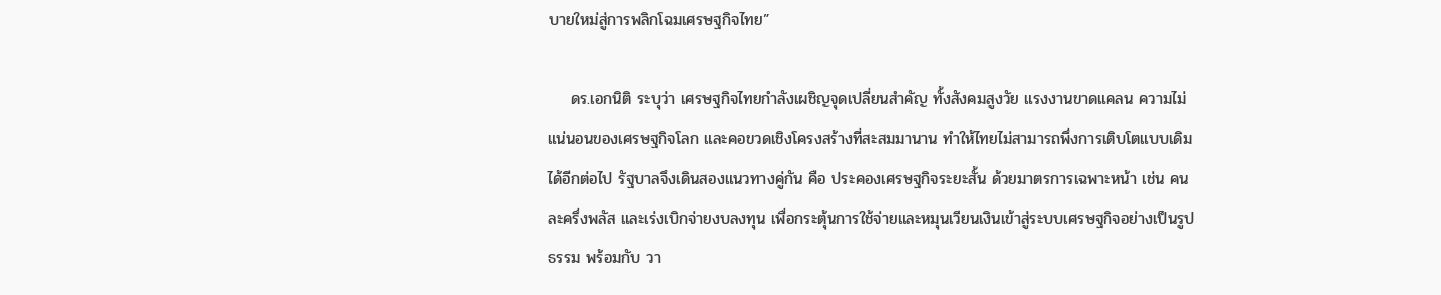บายใหม่สู่การพลิกโฉมเศรษฐกิจไทย”

    ดร.เอกนิติ ระบุว่า เศรษฐกิจไทยกำลังเผชิญจุดเปลี่ยนสำคัญ ทั้งสังคมสูงวัย แรงงานขาดแคลน ความไม่แน่นอนของเศรษฐกิจโลก และคอขวดเชิงโครงสร้างที่สะสมมานาน ทำให้ไทยไม่สามารถพึ่งการเติบโตแบบเดิมได้อีกต่อไป รัฐบาลจึงเดินสองแนวทางคู่กัน คือ ประคองเศรษฐกิจระยะสั้น ด้วยมาตรการเฉพาะหน้า เช่น คนละครึ่งพลัส และเร่งเบิกจ่ายงบลงทุน เพื่อกระตุ้นการใช้จ่ายและหมุนเวียนเงินเข้าสู่ระบบเศรษฐกิจอย่างเป็นรูปธรรม พร้อมกับ วา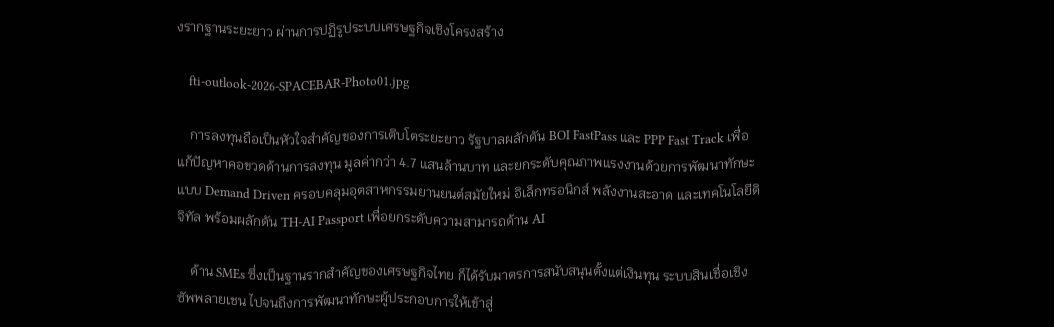งรากฐานระยะยาว ผ่านการปฏิรูประบบเศรษฐกิจเชิงโครงสร้าง

    fti-outlook-2026-SPACEBAR-Photo01.jpg

    การลงทุนถือเป็นหัวใจสำคัญของการเติบโตระยะยาว รัฐบาลผลักดัน BOI FastPass และ PPP Fast Track เพื่อแก้ปัญหาคอขวดด้านการลงทุน มูลค่ากว่า 4.7 แสนล้านบาท และยกระดับคุณภาพแรงงานด้วยการพัฒนาทักษะแบบ Demand Driven ครอบคลุมอุตสาหกรรมยานยนต์สมัยใหม่ อิเล็กทรอนิกส์ พลังงานสะอาด และเทคโนโลยีดิจิทัล พร้อมผลักดัน TH-AI Passport เพื่อยกระดับความสามารถด้าน AI

    ด้าน SMEs ซึ่งเป็นฐานรากสำคัญของเศรษฐกิจไทย ก็ได้รับมาตรการสนับสนุนตั้งแต่เงินทุน ระบบสินเชื่อเชิงซัพพลายเชน ไปจนถึงการพัฒนาทักษะผู้ประกอบการให้เข้าสู่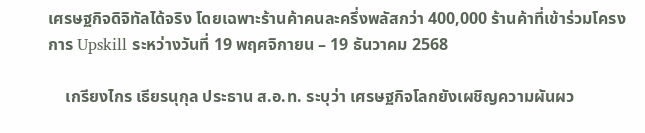เศรษฐกิจดิจิทัลได้จริง โดยเฉพาะร้านค้าคนละครึ่งพลัสกว่า 400,000 ร้านค้าที่เข้าร่วมโครงการ Upskill ระหว่างวันที่ 19 พฤศจิกายน – 19 ธันวาคม 2568

    เกรียงไกร เธียรนุกุล ประธาน ส.อ.ท. ระบุว่า เศรษฐกิจโลกยังเผชิญความผันผว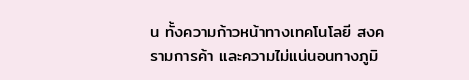น ทั้งความก้าวหน้าทางเทคโนโลยี สงครามการค้า และความไม่แน่นอนทางภูมิ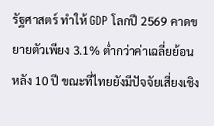รัฐศาสตร์ ทำให้ GDP โลกปี 2569 คาดขยายตัวเพียง 3.1% ต่ำกว่าค่าเฉลี่ยย้อนหลัง 10 ปี ขณะที่ไทยยังมีปัจจัยเสี่ยงเชิง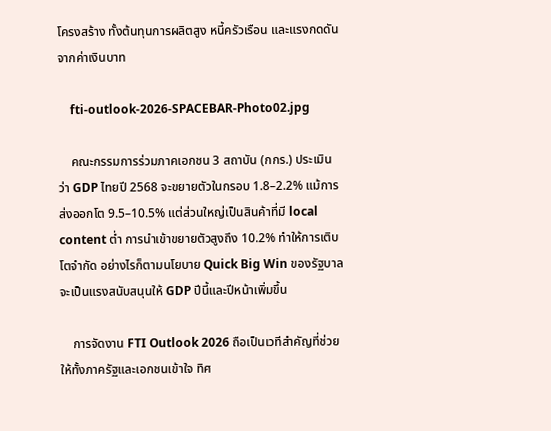โครงสร้าง ทั้งต้นทุนการผลิตสูง หนี้ครัวเรือน และแรงกดดันจากค่าเงินบาท

    fti-outlook-2026-SPACEBAR-Photo02.jpg

    คณะกรรมการร่วมภาคเอกชน 3 สถาบัน (กกร.) ประเมินว่า GDP ไทยปี 2568 จะขยายตัวในกรอบ 1.8–2.2% แม้การส่งออกโต 9.5–10.5% แต่ส่วนใหญ่เป็นสินค้าที่มี local content ต่ำ การนำเข้าขยายตัวสูงถึง 10.2% ทำให้การเติบโตจำกัด อย่างไรก็ตามนโยบาย Quick Big Win ของรัฐบาลจะเป็นแรงสนับสนุนให้ GDP ปีนี้และปีหน้าเพิ่มขึ้น

    การจัดงาน FTI Outlook 2026 ถือเป็นเวทีสำคัญที่ช่วยให้ทั้งภาครัฐและเอกชนเข้าใจ ทิศ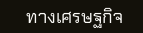ทางเศรษฐกิจ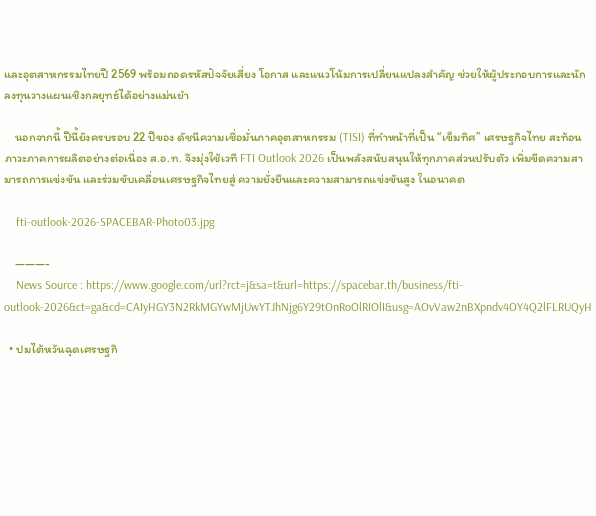และอุตสาหกรรมไทยปี 2569 พร้อมถอดรหัสปัจจัยเสี่ยง โอกาส และแนวโน้มการเปลี่ยนแปลงสำคัญ ช่วยให้ผู้ประกอบการและนักลงทุนวางแผนเชิงกลยุทธ์ได้อย่างแม่นยำ

    นอกจากนี้ ปีนี้ยังครบรอบ 22 ปีของ ดัชนีความเชื่อมั่นภาคอุตสาหกรรม (TISI) ที่ทำหน้าที่เป็น “เข็มทิศ” เศรษฐกิจไทย สะท้อนภาวะภาคการผลิตอย่างต่อเนื่อง ส.อ.ท. จึงมุ่งใช้เวที FTI Outlook 2026 เป็นพลังสนับสนุนให้ทุกภาคส่วนปรับตัว เพิ่มขีดความสามารถการแข่งขัน และร่วมขับเคลื่อนเศรษฐกิจไทยสู่ ความยั่งยืนและความสามารถแข่งขันสูง ในอนาคต

    fti-outlook-2026-SPACEBAR-Photo03.jpg

    ———-
    News Source : https://www.google.com/url?rct=j&sa=t&url=https://spacebar.th/business/fti-outlook-2026&ct=ga&cd=CAIyHGY3N2RkMGYwMjUwYTJhNjg6Y29tOnRoOlRIOlI&usg=AOvVaw2nBXpndv4OY4Q2lFLRUQyH

  • ปมไต้หวันฉุดเศรษฐกิ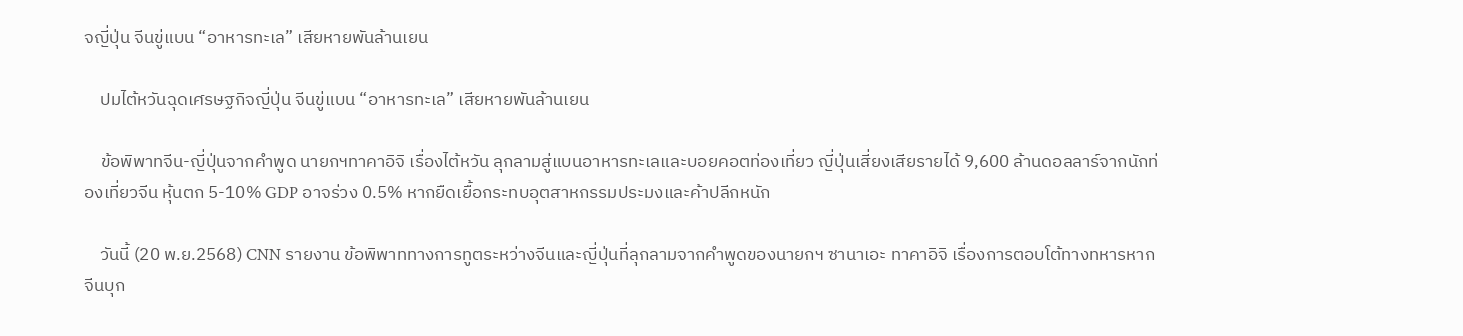จญี่ปุ่น จีนขู่แบน “อาหารทะเล” เสียหายพันล้านเยน

    ปมไต้หวันฉุดเศรษฐกิจญี่ปุ่น จีนขู่แบน “อาหารทะเล” เสียหายพันล้านเยน

    ข้อพิพาทจีน-ญี่ปุ่นจากคำพูด นายกฯทาคาอิจิ เรื่องไต้หวัน ลุกลามสู่แบนอาหารทะเลและบอยคอตท่องเที่ยว ญี่ปุ่นเสี่ยงเสียรายได้ 9,600 ล้านดอลลาร์จากนักท่องเที่ยวจีน หุ้นตก 5-10% GDP อาจร่วง 0.5% หากยืดเยื้อกระทบอุตสาหกรรมประมงและค้าปลีกหนัก

    วันนี้ (20 พ.ย.2568) CNN รายงาน ข้อพิพาททางการทูตระหว่างจีนและญี่ปุ่นที่ลุกลามจากคำพูดของนายกฯ ซานาเอะ ทาคาอิจิ เรื่องการตอบโต้ทางทหารหากจีนบุก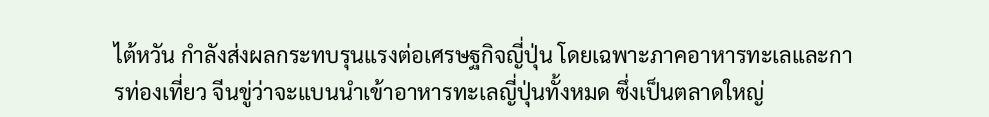ไต้หวัน กำลังส่งผลกระทบรุนแรงต่อเศรษฐกิจญี่ปุ่น โดยเฉพาะภาคอาหารทะเลและการท่องเที่ยว จีนขู่ว่าจะแบนนำเข้าอาหารทะเลญี่ปุ่นทั้งหมด ซึ่งเป็นตลาดใหญ่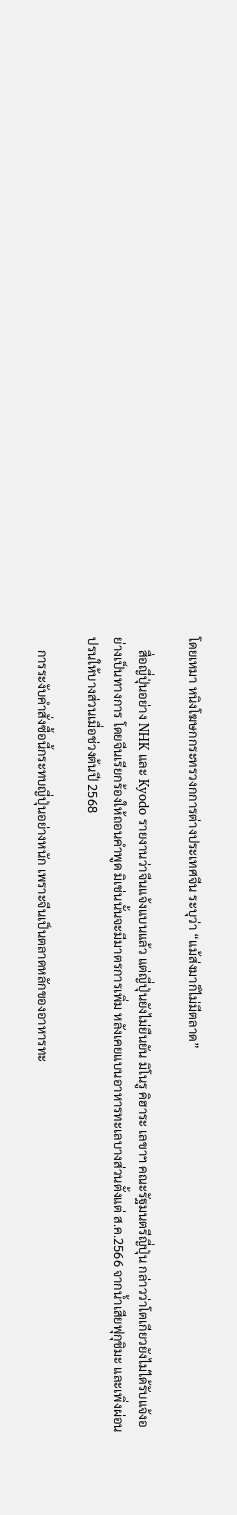โดยเหมา หนิงโฆษกกระทรวงกการต่างประเทศจีน ระบุว่า “แม้ส่งมาก็ไม่มีตลาด”

    สื่อญี่ปุ่นอย่าง NHK และ Kyodo รายงานว่าจีนแจ้งแบนแล้ว แต่ญี่ปุ่นยังไม่ยืนยัน มิโนรู คิฮาระ เลขาฯ คณะรัฐมนตรีญี่ปุ่น กล่าวว่าโตเกียวยังไม่ได้รับแจ้งอย่างเป็นทางการ โดยจีนเรียกร้องให้ถอนคำพูด มิเช่นนั้นจะมีมาตรการเพิ่ม หลังเคยแบนอาหารทะเลบางส่วนตั้งแต่ ส.ค.2566 จากน้ำเสียฟุกุชิมะ และเพิ่งผ่อนปรนให้บางส่วนเมื่อช่วงต้นปี 2568

    การระงับคำสั่งซื้อนี้กระทบญี่ปุ่นอย่างหนัก เพราะจีนเป็นตลาดหลักของอาหารทะ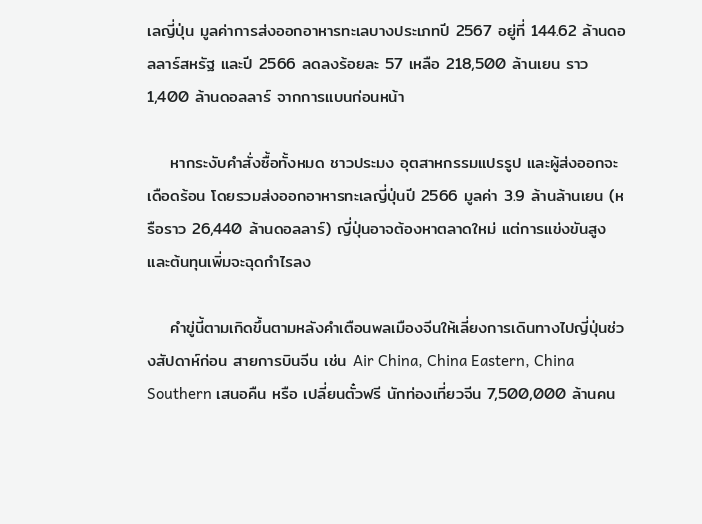เลญี่ปุ่น มูลค่าการส่งออกอาหารทะเลบางประเภทปี 2567 อยู่ที่ 144.62 ล้านดอลลาร์สหรัฐ และปี 2566 ลดลงร้อยละ 57 เหลือ 218,500 ล้านเยน ราว 1,400 ล้านดอลลาร์ จากการแบนก่อนหน้า

    หากระงับคำสั่งซื้อทั้งหมด ชาวประมง อุตสาหกรรมแปรรูป และผู้ส่งออกจะเดือดร้อน โดยรวมส่งออกอาหารทะเลญี่ปุ่นปี 2566 มูลค่า 3.9 ล้านล้านเยน (หรือราว 26,440 ล้านดอลลาร์) ญี่ปุ่นอาจต้องหาตลาดใหม่ แต่การแข่งขันสูงและต้นทุนเพิ่มจะฉุดกำไรลง

    คำขู่นี้ตามเกิดขึ้นตามหลังคำเตือนพลเมืองจีนให้เลี่ยงการเดินทางไปญี่ปุ่นช่วงสัปดาห์ก่อน สายการบินจีน เช่น Air China, China Eastern, China Southern เสนอคืน หรือ เปลี่ยนตั๋วฟรี นักท่องเที่ยวจีน 7,500,000 ล้านคน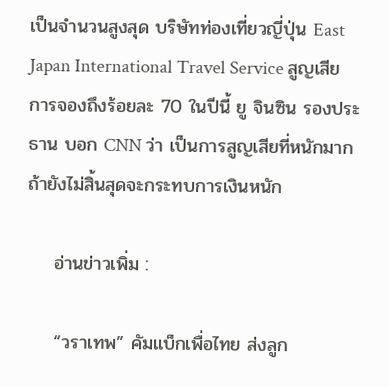เป็นจำนวนสูงสุด บริษัทท่องเที่ยวญี่ปุ่น East Japan International Travel Service สูญเสียการจองถึงร้อยละ 70 ในปีนี้ ยู จินซิน รองประธาน บอก CNN ว่า เป็นการสูญเสียที่หนักมาก ถ้ายังไม่สิ้นสุดจะกระทบการเงินหนัก

    อ่านข่าวเพิ่ม :

    “วราเทพ” คัมแบ็กเพื่อไทย ส่งลูก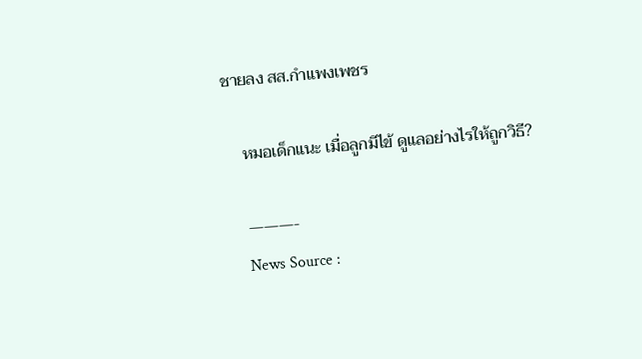ชายลง สส.กำแพงเพชร

    หมอเด็กแนะ เมื่อลูกมีไข้ ดูแลอย่างไรให้ถูกวิธี?

    ———-
    News Source :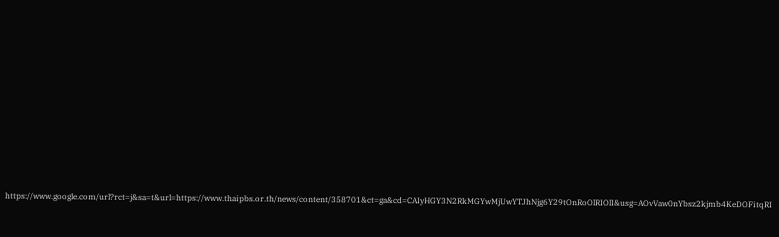https://www.google.com/url?rct=j&sa=t&url=https://www.thaipbs.or.th/news/content/358701&ct=ga&cd=CAIyHGY3N2RkMGYwMjUwYTJhNjg6Y29tOnRoOlRIOlI&usg=AOvVaw0nYbsz2kjmb4KeDOFitqRI